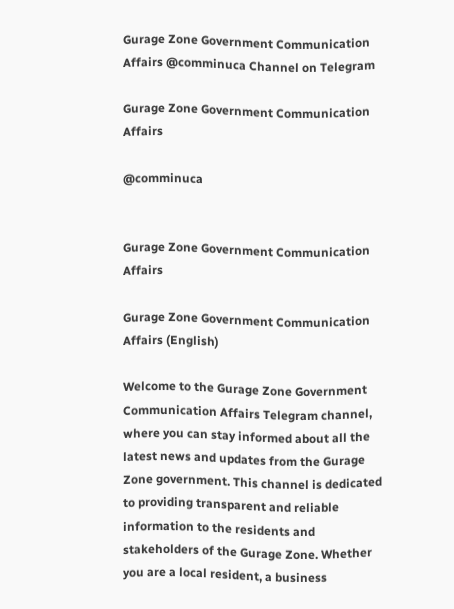Gurage Zone Government Communication Affairs @comminuca Channel on Telegram

Gurage Zone Government Communication Affairs

@comminuca


Gurage Zone Government Communication Affairs

Gurage Zone Government Communication Affairs (English)

Welcome to the Gurage Zone Government Communication Affairs Telegram channel, where you can stay informed about all the latest news and updates from the Gurage Zone government. This channel is dedicated to providing transparent and reliable information to the residents and stakeholders of the Gurage Zone. Whether you are a local resident, a business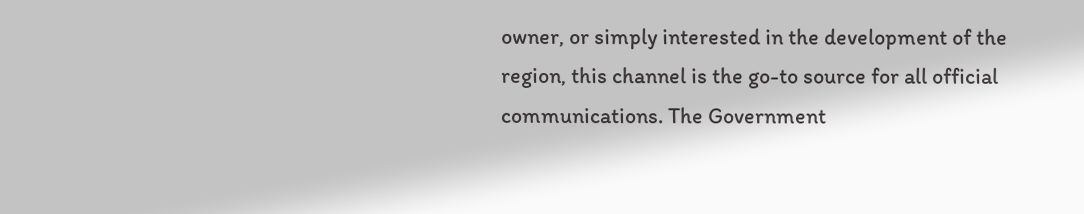owner, or simply interested in the development of the region, this channel is the go-to source for all official communications. The Government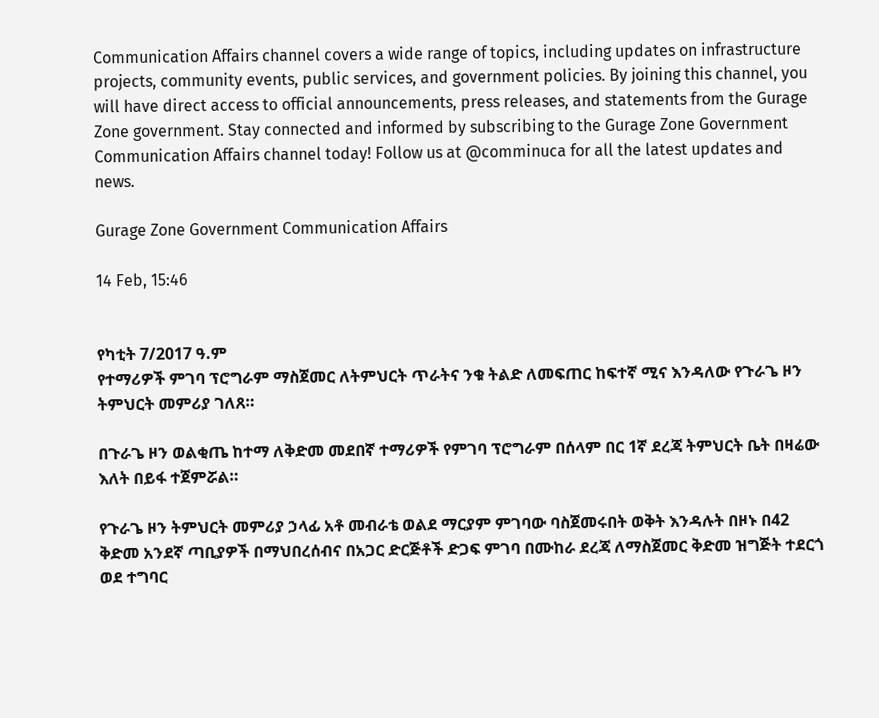Communication Affairs channel covers a wide range of topics, including updates on infrastructure projects, community events, public services, and government policies. By joining this channel, you will have direct access to official announcements, press releases, and statements from the Gurage Zone government. Stay connected and informed by subscribing to the Gurage Zone Government Communication Affairs channel today! Follow us at @comminuca for all the latest updates and news.

Gurage Zone Government Communication Affairs

14 Feb, 15:46


የካቲት 7/2017 ዓ.ም
የተማሪዎች ምገባ ፕሮግራም ማስጀመር ለትምህርት ጥራትና ንቁ ትልድ ለመፍጠር ከፍተኛ ሚና እንዳለው የጉራጌ ዞን ትምህርት መምሪያ ገለጸ።

በጉራጌ ዞን ወልቂጤ ከተማ ለቅድመ መደበኛ ተማሪዎች የምገባ ፕሮግራም በሰላም በር 1ኛ ደረጃ ትምህርት ቤት በዛሬው እለት በይፋ ተጀምሯል።

የጉራጌ ዞን ትምህርት መምሪያ ኃላፊ አቶ መብራቴ ወልደ ማርያም ምገባው ባስጀመሩበት ወቅት እንዳሉት በዞኑ በ42 ቅድመ አንደኛ ጣቢያዎች በማህበረሰብና በአጋር ድርጅቶች ድጋፍ ምገባ በሙከራ ደረጃ ለማስጀመር ቅድመ ዝግጅት ተደርጎ ወደ ተግባር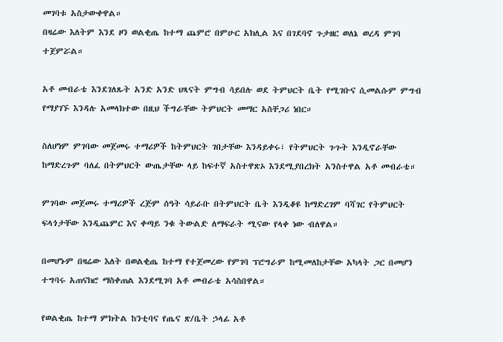መገባቱ አስታውቀዋል።
በዛሬው እለትም እንደ ዞን ወልቂጤ ከተማ ጨምሮ በምሁር አክሊል እና በገደባኖ ጉታዘር ወለኔ ወረዳ ምገባ ተጀምሯል።

አቶ መብራቴ እንደገለጹት አንድ አንድ ህጻናት ምግብ ሳይበሉ ወደ ትምህርት ቤት የሚገቡና ሲመልሱም ምግብ የማያገኙ እንዳሉ አመላክተው በዚህ ችግራቸው ትምህርት መማር አስቸጋሪ ነበር።

ስለሆነም ምገባው መጀመሩ ተማሪዎች ከትምህርት ገበታቸው እንዳይቀሩ፣ የትምህርት ጉጉት እንዲኖራቸው ከማድረጉም ባለፈ በትምህርት ውጤታቸው ላይ ከፍተኛ አስተዋጽኦ እንደሚያበረክት አንስተዋል አቶ መብራቴ።

ምገባው መጀመሩ ተማሪዎች ረጅም ሰዓት ሳይራቡ በትምህርት ቤት እንዲቆዩ ከማድረገም ባሻገር የትምህርት ፍላጎታቸው እንዲጨምር እና ቀጣይ ንቁ ትውልድ ለማፍራት ሚናው የላቀ ነው ብለዋል።

በመሆኑም በዛሬው እለት በወልቂጤ ከተማ የተጀመረው የምገባ ፕሮግራም ከሚመለከታቸው አካላት ጋር በመሆን ተግባሩ አጠናክሮ ማስቀጠል እንደሚገባ አቶ መብራቴ አሳስበዋል።

የወልቂጤ ከተማ ምክትል ከንቲባና የጤና ጽ/ቤት ኃላፊ አቶ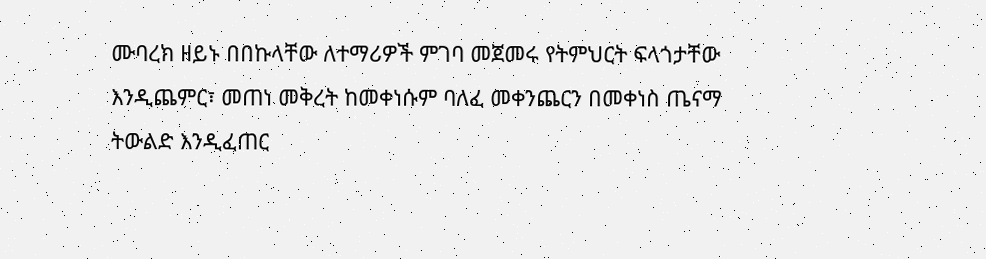ሙባረክ ዘይኑ በበኩላቸው ለተማሪዎች ምገባ መጀመሩ የትምህርት ፍላጎታቸው እንዲጨምር፣ መጠነ መቅረት ከመቀነሱም ባለፈ መቀንጨርን በመቀነስ ጤናማ ትውልድ እንዲፈጠር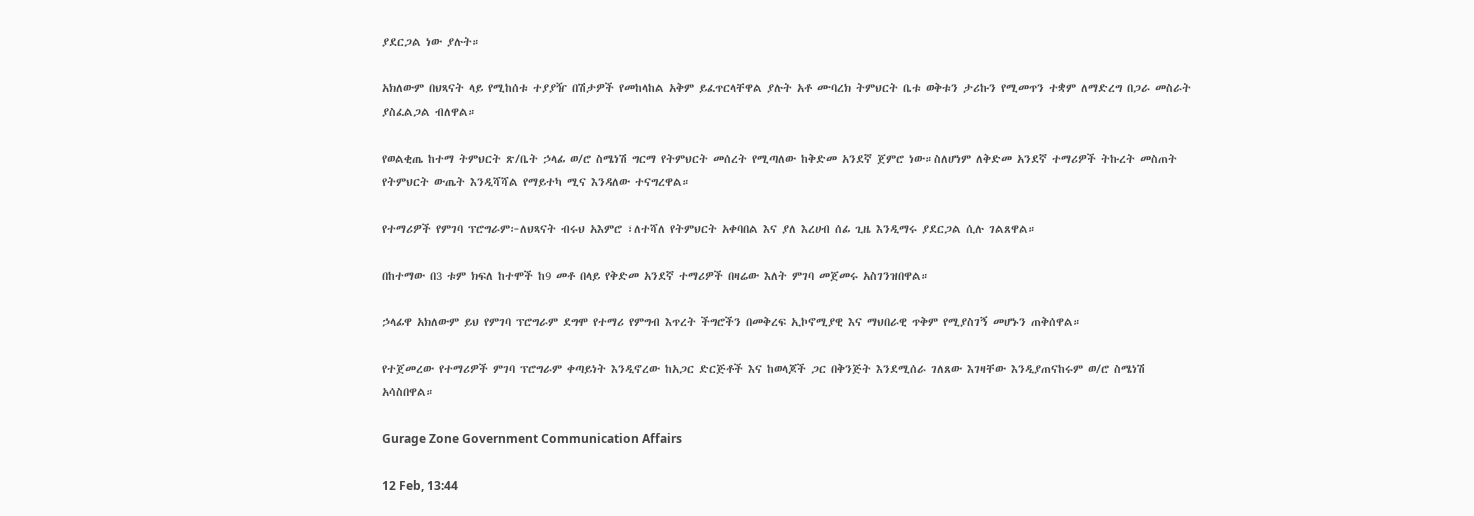ያደርጋል ነው ያሉት።

አክለውም በህጻናት ላይ የሚከሰቱ ተያያዥ በሽታዎች የመከላከል አቅም ይፈጥርላቸዋል ያሉት አቶ ሙባረክ ትምህርት ቤቱ ወቅቱን ታሪኩን የሚመጥን ተቋም ለማድረግ በጋራ መስራት ያስፈልጋል ብለዋል።

የወልቂጤ ከተማ ትምህርት ጽ/ቤት ኃላፊ ወ/ሮ ስሜነሽ ግርማ የትምህርት መሰረት የሚጣለው ከቅድመ አንደኛ ጀምሮ ነው።ስለሆነም ለቅድመ አንደኛ ተማሪዎች ትኩረት መስጠት የትምህርት ውጤት እንዲሻሻል የማይተካ ሚና እንዳለው ተናግረዋል።

የተማሪዎች የምገባ ፕሮግራም፦ለህጻናት ብሩህ አእምሮ ፣ለተሻለ የትምህርት አቀባበል እና ያለ እረሀብ ሰፊ ጊዜ እንዲማሩ ያደርጋል ሲሉ ገልጸዋል።

በከተማው በ3 ቱም ክፍለ ከተሞች ከ9 መቶ በላይ የቅድመ አንደኛ ተማሪዎች በዛሬው እለት ምገባ መጀመሩ አስገንዝበዋል።

ኃላፊዋ አክለውም ይህ የምገባ ፕሮግራም ደግሞ የተማሪ የምግብ እጥረት ችግሮችን በመቅረፍ ኢኮኖሚያዊ እና ማህበራዊ ጥቅም የሚያስገኝ መሆኑን ጠቅሰዋል።

የተጀመረው የተማሪዎች ምገባ ፕሮግራም ቀጣይነት እንዲኖረው ከአጋር ድርጅቶች እና ከወላጆች ጋር በቅንጅት እንደሚሰራ ገለጸው እገዛቸው እንዲያጠናከሩም ወ/ሮ ስሜነሽ አሳስበዋል።

Gurage Zone Government Communication Affairs

12 Feb, 13:44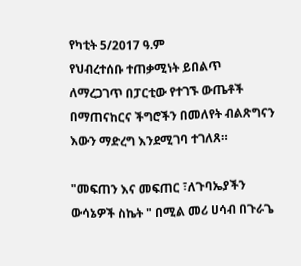የካቲት 5/2017 ዓ.ም
የህብረተሰቡ ተጠቃሚነት ይበልጥ ለማረጋገጥ በፓርቲው የተገኙ ውጤቶች በማጠናከርና ችግሮችን በመለየት ብልጽግናን እውን ማድረግ እንደሚገባ ተገለጸ።

"መፍጠን እና መፍጠር ፣ለጉባኤያችን ውሳኔዎች ስኬት " በሚል መሪ ሀሳብ በጉራጌ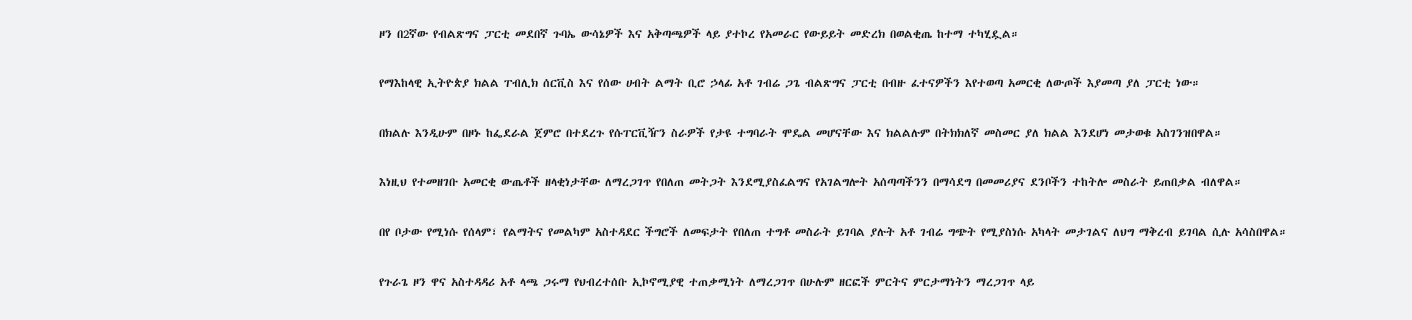ዞን በ2ኛው የብልጽግና ፓርቲ መደበኛ ጉባኤ ውሳኔዎች እና አቅጣጫዎች ላይ ያተኮረ የአመራር የውይይት መድረክ በወልቂጤ ከተማ ተካሂዷል።

የማእከላዊ ኢትዮጵያ ክልል ፐብሊክ ሰርቪስ እና የሰው ሀብት ልማት ቢሮ ኃላፊ አቶ ገብሬ ጋጌ ብልጽግና ፓርቲ በብዙ ፈተናዎችን እየተወጣ አመርቂ ለውጦች እያመጣ ያለ ፓርቲ ነው።

በክልሉ እንዲሁም በዞኑ ከፌደራል ጀምሮ በተደረጉ የሱፐርቪዥን ስራዎች የታዩ ተግባራት ሞዴል መሆናቸው እና ክልልሉም በትክክለኛ መስመር ያለ ክልል እንደሆነ መታወቁ አስገንዝበዋል።

እነዚህ የተመዘገቡ አመርቂ ውጤቶች ዘላቂነታቸው ለማረጋገጥ የበለጠ መትጋት እንደሚያስፈልግና የአገልግሎት አሰጣጣችንን በማሳደግ በመመሪያና ደንቦችን ተከትሎ መስራት ይጠበቃል ብለዋል።

በየ ቦታው የሚነሱ የሰላም፣ የልማትና የመልካም አስተዳደር ችግሮች ለመፍታት የበለጠ ተግቶ መስራት ይገባል ያሉት አቶ ገብሬ ግጭት የሚያስነሱ አካላት መታገልና ለህግ ማቅረብ ይገባል ሲሉ አሳስበዋል።

የጉራጌ ዞን ዋና አስተዳዳሪ አቶ ላጫ ጋሩማ የህብረተሰቡ ኢኮኖሚያዊ ተጠቃሚነት ለማረጋገጥ በሁሉም ዘርፎች ምርትና ምርታማነትን ማረጋገጥ ላይ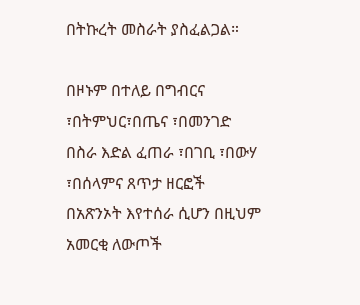በትኩረት መስራት ያስፈልጋል።

በዞኑም በተለይ በግብርና ፣በትምህር፣በጤና ፣በመንገድ በስራ እድል ፈጠራ ፣በገቢ ፣በውሃ ፣በሰላምና ጸጥታ ዘርፎች በአጽንኦት እየተሰራ ሲሆን በዚህም አመርቂ ለውጦች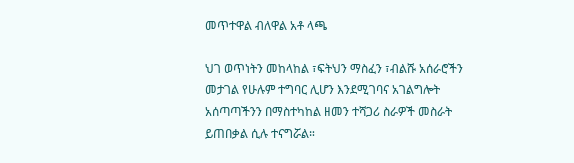መጥተዋል ብለዋል አቶ ላጫ

ህገ ወጥነትን መከላከል ፣ፍትህን ማስፈን ፣ብልሹ አሰራሮችን መታገል የሁሉም ተግባር ሊሆን እንደሚገባና አገልግሎት አሰጣጣችንን በማስተካከል ዘመን ተሻጋሪ ስራዎች መስራት ይጠበቃል ሲሉ ተናግሯል።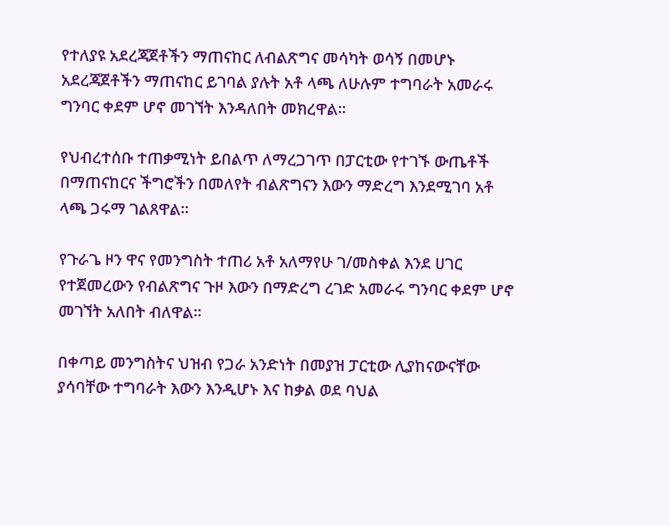የተለያዩ አደረጃጀቶችን ማጠናከር ለብልጽግና መሳካት ወሳኝ በመሆኑ አደረጃጀቶችን ማጠናከር ይገባል ያሉት አቶ ላጫ ለሁሉም ተግባራት አመራሩ ግንባር ቀደም ሆኖ መገኘት እንዳለበት መክረዋል።

የህብረተሰቡ ተጠቃሚነት ይበልጥ ለማረጋገጥ በፓርቲው የተገኙ ውጤቶች በማጠናከርና ችግሮችን በመለየት ብልጽግናን እውን ማድረግ እንደሚገባ አቶ ላጫ ጋሩማ ገልጸዋል።

የጉራጌ ዞን ዋና የመንግስት ተጠሪ አቶ አለማየሁ ገ/መስቀል እንደ ሀገር የተጀመረውን የብልጽግና ጉዞ እውን በማድረግ ረገድ አመራሩ ግንባር ቀደም ሆኖ መገኘት አለበት ብለዋል።

በቀጣይ መንግስትና ህዝብ የጋራ አንድነት በመያዝ ፓርቲው ሊያከናውናቸው ያሳባቸው ተግባራት እውን እንዲሆኑ እና ከቃል ወደ ባህል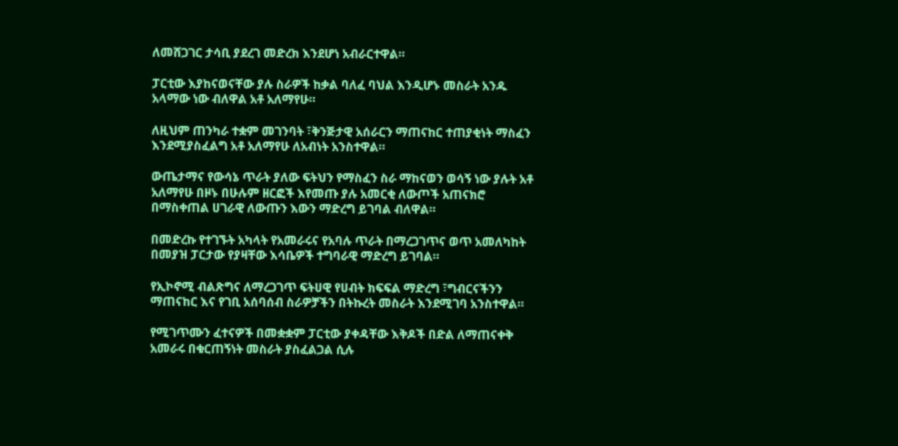ለመሸጋገር ታሳቢ ያደረገ መድረክ እንደሆነ አብራርተዋል።

ፓርቲው እያከናወናቸው ያሉ ስራዎች ከቃል ባለፈ ባህል እንዲሆኑ መስራት አንዱ አላማው ነው ብለዋል አቶ አለማየሁ።

ለዚህም ጠንካራ ተቋም መገንባት ፣ቅንጅታዊ አሰራርን ማጠናከር ተጠያቂነት ማስፈን እንደሚያስፈልግ አቶ አለማየሁ ለአብነት አንስተዋል።

ውጤታማና የውሳኔ ጥራት ያለው ፍትህን የማስፈን ስራ ማከናወን ወሳኝ ነው ያሉት አቶ አለማየሁ በዞኑ በሁሉም ዘርፎች እየመጡ ያሉ አመርቂ ለውጦች አጠናክሮ በማስቀጠል ሀገራዊ ለውጡን እውን ማድረግ ይገባል ብለዋል።

በመድረኩ የተገኙት አካላት የአመራሩና የአባሉ ጥራት በማረጋገጥና ወጥ አመለካከት በመያዝ ፓርታው የያዛቸው እሳቤዎች ተግባራዊ ማድረግ ይገባል።

የኢኮኖሚ ብልጽግና ለማረጋገጥ ፍትሀዊ የሀብት ክፍፍል ማድረግ ፣ግብርናችንን ማጠናከር እና የገቢ አሰባሰብ ስራዎቻችን በትኩረት መስራት እንደሚገባ አንስተዋል።

የሚገጥሙን ፈተናዎች በመቋቋም ፓርቲው ያቀዳቸው እቅዶች በድል ለማጠናቀቅ አመራሩ በቁርጠኝነት መስራት ያስፈልጋል ሲሉ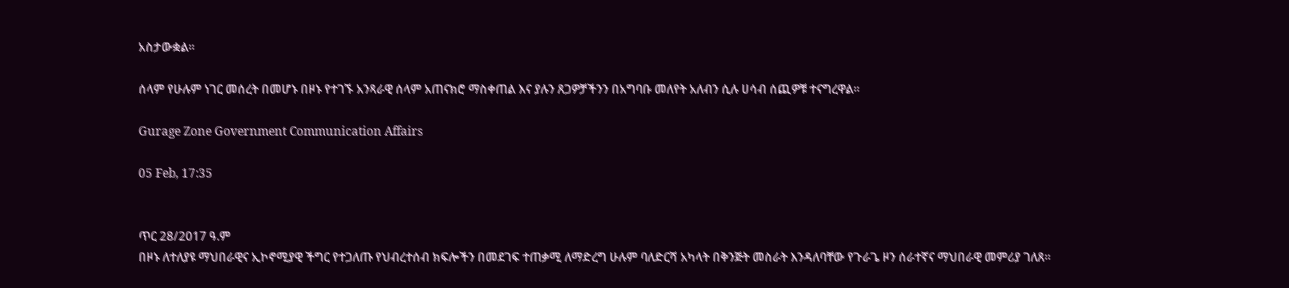አስታውቋል።

ሰላም የሁሉም ነገር መሰረት በመሆኑ በዞኑ የተገኙ አንጻራዊ ሰላም አጠናክሮ ማስቀጠል እና ያሉን ጸጋዎቻችንን በአግባቡ መለየት አለብን ሲሉ ሀሳብ ሰጪዎቹ ተናግረዋል።

Gurage Zone Government Communication Affairs

05 Feb, 17:35


ጥር 28/2017 ዓ.ም
በዞኑ ለተለያዩ ማህበራዊና ኢኮኖሚያዊ ችግር የተጋለጡ የህብረተሰብ ክፍሎችን በመደገፍ ተጠቃሚ ለማድረግ ሁሉም ባለድርሻ አካላት በቅንጅት መስራት እንዳለባቸው የጉራጌ ዞን ሰራተኛና ማህበራዊ መምሪያ ገለጸ።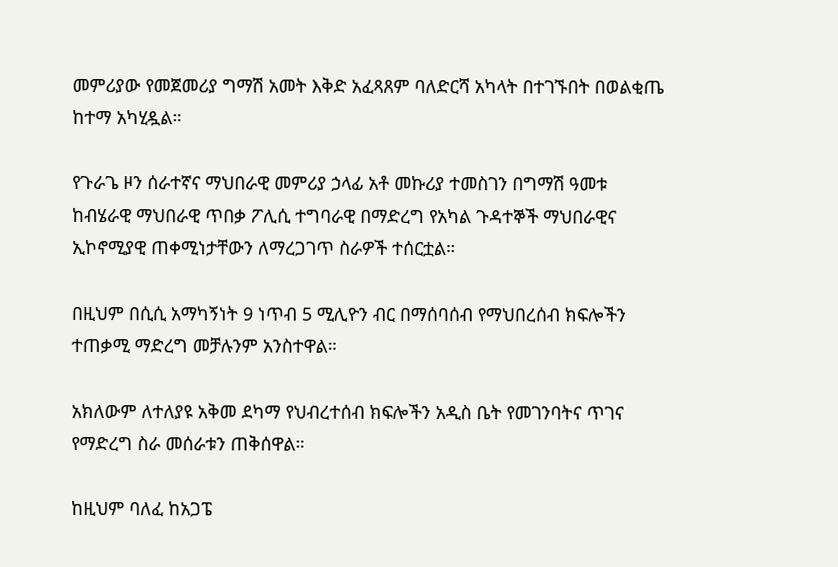መምሪያው የመጀመሪያ ግማሽ አመት እቅድ አፈጻጸም ባለድርሻ አካላት በተገኙበት በወልቂጤ ከተማ አካሂዷል።

የጉራጌ ዞን ሰራተኛና ማህበራዊ መምሪያ ኃላፊ አቶ መኩሪያ ተመስገን በግማሽ ዓመቱ ከብሄራዊ ማህበራዊ ጥበቃ ፖሊሲ ተግባራዊ በማድረግ የአካል ጉዳተኞች ማህበራዊና ኢኮኖሚያዊ ጠቀሚነታቸውን ለማረጋገጥ ስራዎች ተሰርቷል።

በዚህም በሲሲ አማካኝነት 9 ነጥብ 5 ሚሊዮን ብር በማሰባሰብ የማህበረሰብ ክፍሎችን ተጠቃሚ ማድረግ መቻሉንም አንስተዋል።

አክለውም ለተለያዩ አቅመ ደካማ የህብረተሰብ ክፍሎችን አዲስ ቤት የመገንባትና ጥገና የማድረግ ስራ መሰራቱን ጠቅሰዋል።

ከዚህም ባለፈ ከአጋፔ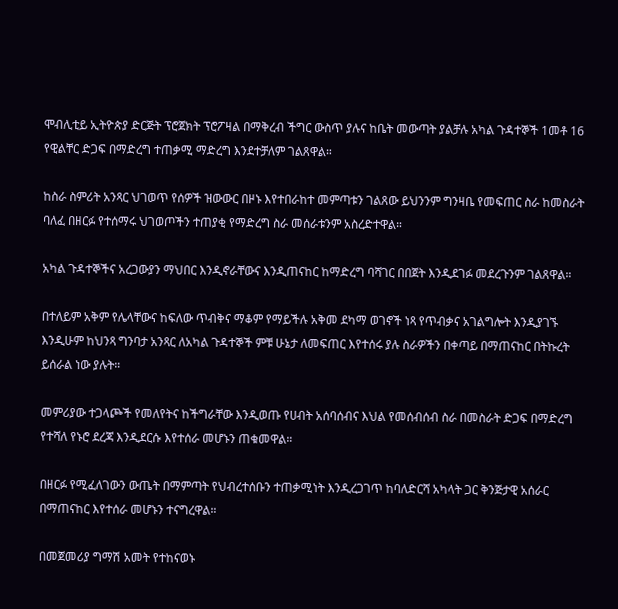ሞብሊቲይ ኢትዮጵያ ድርጅት ፕሮጀክት ፕሮፖዛል በማቅረብ ችግር ውስጥ ያሉና ከቤት መውጣት ያልቻሉ አካል ጉዳተኞች 1መቶ 16 የዊልቸር ድጋፍ በማድረግ ተጠቃሚ ማድረግ እንደተቻለም ገልጸዋል።

ከስራ ስምሪት አንጻር ህገወጥ የሰዎች ዝውውር በዞኑ እየተበራከተ መምጣቱን ገልጸው ይህንንም ግንዛቤ የመፍጠር ስራ ከመስራት ባለፈ በዘርፉ የተሰማሩ ህገወጦችን ተጠያቂ የማድረግ ስራ መሰራቱንም አስረድተዋል።

አካል ጉዳተኞችና አረጋውያን ማህበር እንዲኖራቸውና እንዲጠናከር ከማድረግ ባሻገር በበጀት እንዲደገፉ መደረጉንም ገልጸዋል።

በተለይም አቅም የሌላቸውና ከፍለው ጥብቅና ማቆም የማይችሉ አቅመ ደካማ ወገኖች ነጻ የጥብቃና አገልግሎት እንዲያገኙ እንዲሁም ከህንጻ ግንባታ አንጻር ለአካል ጉዳተኞች ምቹ ሁኔታ ለመፍጠር እየተሰሩ ያሉ ስራዎችን በቀጣይ በማጠናከር በትኩረት ይሰራል ነው ያሉት።

መምሪያው ተጋላጮች የመለየትና ከችግራቸው እንዲወጡ የሀብት አሰባሰብና እህል የመሰብሰብ ስራ በመስራት ድጋፍ በማድረግ የተሻለ የኑሮ ደረጃ እንዲደርሱ እየተሰራ መሆኑን ጠቁመዋል።

በዘርፉ የሚፈለገውን ውጤት በማምጣት የህብረተሰቡን ተጠቃሚነት እንዲረጋገጥ ከባለድርሻ አካላት ጋር ቅንጅታዊ አሰራር በማጠናከር እየተሰራ መሆኑን ተናግረዋል።

በመጀመሪያ ግማሽ አመት የተከናወኑ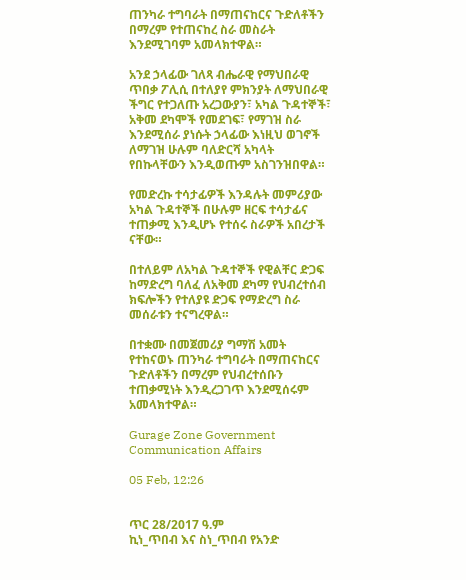ጠንካራ ተግባራት በማጠናከርና ጉድለቶችን በማረም የተጠናከረ ስራ መስራት እንደሚገባም አመላክተዋል።

አንደ ኃላፊው ገለጻ ብሔራዊ የማህበራዊ ጥበቃ ፖሊሲ በተለያየ ምክንያት ለማህበራዊ ችግር የተጋለጡ አረጋውያን፣ አካል ጉዳተኞች፣ አቅመ ደካሞች የመደገፍ፣ የማገዝ ስራ እንደሚሰራ ያነሱት ኃላፊው እነዚህ ወገኖች ለማገዝ ሁሉም ባለድርሻ አካላት የበኩላቸውን እንዲወጡም አስገንዝበዋል።

የመድረኩ ተሳታፊዎች እንዳሉት መምሪያው አካል ጉዳተኞች በሁሉም ዘርፍ ተሳታፊና ተጠቃሚ እንዲሆኑ የተሰሩ ስራዎች አበረታች ናቸው።

በተለይም ለአካል ጉዳተኞች የዊልቸር ድጋፍ ከማድረግ ባለፈ ለአቅመ ደካማ የህብረተሰብ ክፍሎችን የተለያዩ ድጋፍ የማድረግ ስራ መሰራቱን ተናግረዋል።

በተቋሙ በመጀመሪያ ግማሽ አመት የተከናወኑ ጠንካራ ተግባራት በማጠናከርና ጉድለቶችን በማረም የህብረተሰቡን ተጠቃሚነት እንዲረጋገጥ እንደሚሰሩም አመላክተዋል።

Gurage Zone Government Communication Affairs

05 Feb, 12:26


ጥር 28/2017 ዓ.ም
ኪነ_ጥበብ እና ስነ_ጥበብ የአንድ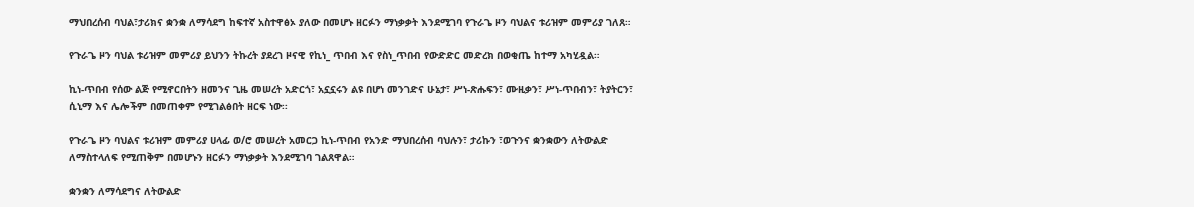ማህበረሰብ ባህል፣ታሪክና ቋንቋ ለማሳደግ ከፍተኛ አስተዋፅኦ ያለው በመሆኑ ዘርፉን ማነቃቃት እንደሚገባ የጉራጌ ዞን ባህልና ቱሪዝም መምሪያ ገለጸ።

የጉራጌ ዞን ባህል ቱሪዝም መምሪያ ይህንን ትኩረት ያደረገ ዞናዊ የኪነ_ ጥበብ እና የስነ_ጥበብ የውድድር መድረክ በወቂጤ ከተማ አካሂዷል።

ኪነ-ጥበብ የሰው ልጅ የሚኖርበትን ዘመንና ጊዜ መሠረት አድርጎ፣ አኗኗሩን ልዩ በሆነ መንገድና ሁኔታ፣ ሥነ-ጽሑፍን፣ ሙዚቃን፣ ሥነ-ጥበብን፣ ትያትርን፣ ሲኒማ እና ሌሎችም በመጠቀም የሚገልፅበት ዘርፍ ነው፡፡

የጉራጌ ዞን ባህልና ቱሪዝም መምሪያ ሀላፊ ወ/ሮ መሠረት አመርጋ ኪነ-ጥበብ የአንድ ማህበረሰብ ባህሉን፣ ታሪኩን ፣ወጉንና ቋንቋውን ለትውልድ ለማስተላለፍ የሚጠቅም በመሆኑን ዘርፉን ማነቃቃት እንደሚገባ ገልጸዋል።

ቋንቋን ለማሳደግና ለትውልድ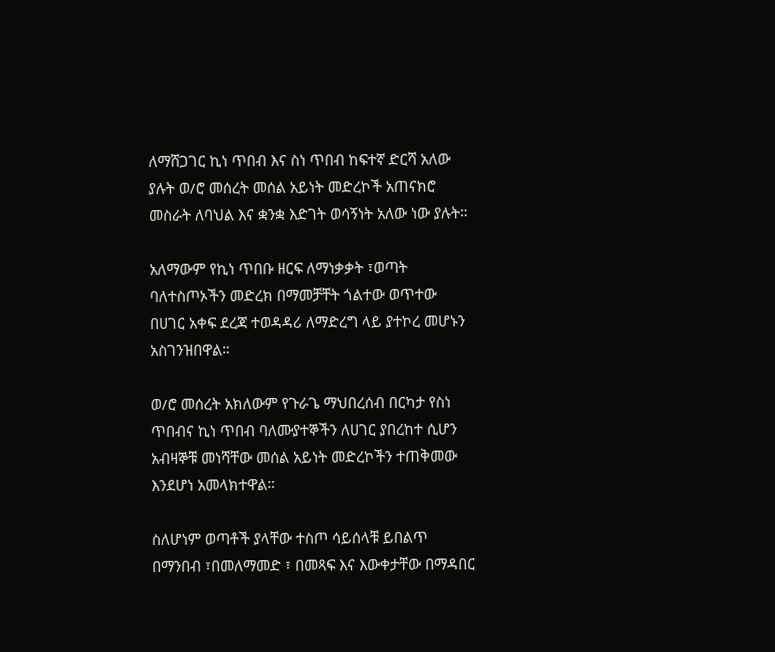ለማሸጋገር ኪነ ጥበብ እና ስነ ጥበብ ከፍተኛ ድርሻ አለው ያሉት ወ/ሮ መሰረት መሰል አይነት መድረኮች አጠናክሮ መስራት ለባህል እና ቋንቋ እድገት ወሳኝነት አለው ነው ያሉት።

አለማውም የኪነ ጥበቡ ዘርፍ ለማነቃቃት ፣ወጣት ባለተስጦኦችን መድረክ በማመቻቸት ጎልተው ወጥተው በሀገር አቀፍ ደረጃ ተወዳዳሪ ለማድረግ ላይ ያተኮረ መሆኑን አስገንዝበዋል።

ወ/ሮ መሰረት አክለውም የጉራጌ ማህበረሰብ በርካታ የስነ ጥበብና ኪነ ጥበብ ባለሙያተኞችን ለሀገር ያበረከተ ሲሆን አብዛኞቹ መነሻቸው መሰል አይነት መድረኮችን ተጠቅመው እንደሆነ አመላክተዋል።

ስለሆነም ወጣቶች ያላቸው ተስጦ ሳይሰላቹ ይበልጥ በማንበብ ፣በመለማመድ ፣ በመጻፍ እና እውቀታቸው በማዳበር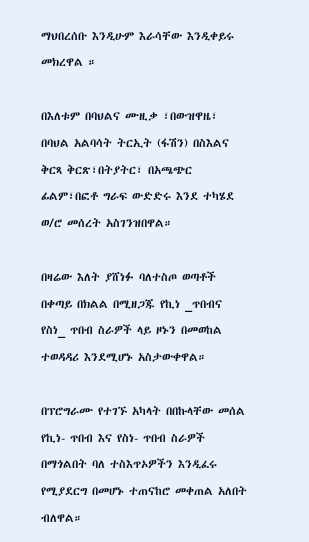ማህበረሰቡ እንዲሁም እራሳቸው እንዲቀይሩ መክረዋል ።

በእለቱም በባህልና ሙዚቃ ፣በውዝዋዜ፣ በባህል አልባሳት ትርኢት (ፋሽን) በስእልና ቅርጻ ቅርጽ፣በትያትር፣ በአጫጭር ፊልም፣በፎቶ ግራፍ ውድድሩ እንደ ተካሄደ ወ/ሮ መሰረት አስገንዝበዋል።

በዛሬው እለት ያሸነፉ ባለተስጦ ወጣቶች በቀጣይ በክልል በሚዘጋጁ የኪነ _ጥበብና የስነ_ ጥበብ ስራዎች ላይ ዞኑን በመወከል ተወዳዳሪ እንደሚሆኑ አስታውቀዋል።

በፕሮግራሙ የተገኙ አካላት በበኩላቸው መሰል የኪነ- ጥበብ እና የስነ- ጥበብ ስራዎች በማጎልበት ባለ ተስእጥኦዎችን እንዲፈሩ የሚያደርግ በመሆኑ ተጠናከሮ መቀጠል አለበት ብለዋል።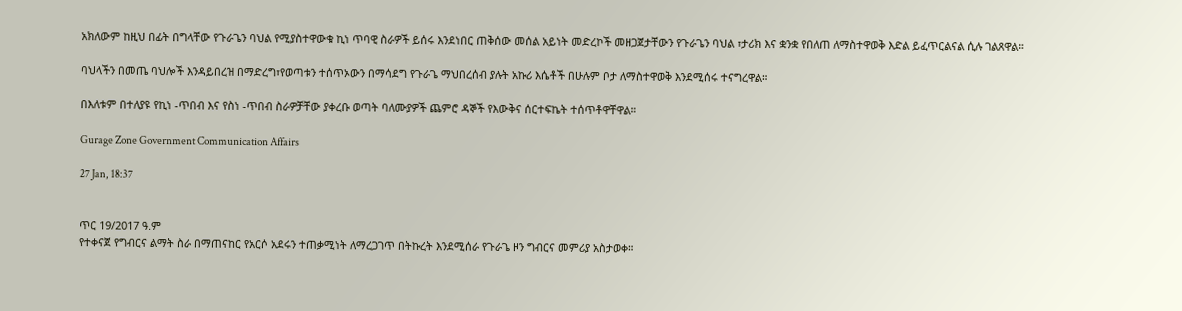አክለውም ከዚህ በፊት በግላቸው የጉራጌን ባህል የሚያስተዋውቁ ኪነ ጥባዊ ስራዎች ይሰሩ እንደነበር ጠቅሰው መሰል አይነት መድረኮች መዘጋጀታቸውን የጉራጌን ባህል ፣ታሪክ እና ቋንቋ የበለጠ ለማስተዋወቅ እድል ይፈጥርልናል ሲሉ ገልጸዋል።

ባህላችን በመጤ ባህሎች እንዳይበረዝ በማድረግ፣የወጣቱን ተሰጥኦውን በማሳደግ የጉራጌ ማህበረሰብ ያሉት አኩሪ እሴቶች በሁሉም ቦታ ለማስተዋወቅ እንደሚሰሩ ተናግረዋል።

በእለቱም በተለያዩ የኪነ -ጥበብ እና የስነ -ጥበብ ስራዎቻቸው ያቀረቡ ወጣት ባለሙያዎች ጨምሮ ዳኞች የእውቅና ሰርተፍኬት ተሰጥቶዋቸዋል።

Gurage Zone Government Communication Affairs

27 Jan, 18:37


ጥር 19/2017 ዓ.ም
የተቀናጀ የግብርና ልማት ስራ በማጠናከር የአርሶ አደሩን ተጠቃሚነት ለማረጋገጥ በትኩረት እንደሚሰራ የጉራጌ ዞን ግብርና መምሪያ አስታወቀ።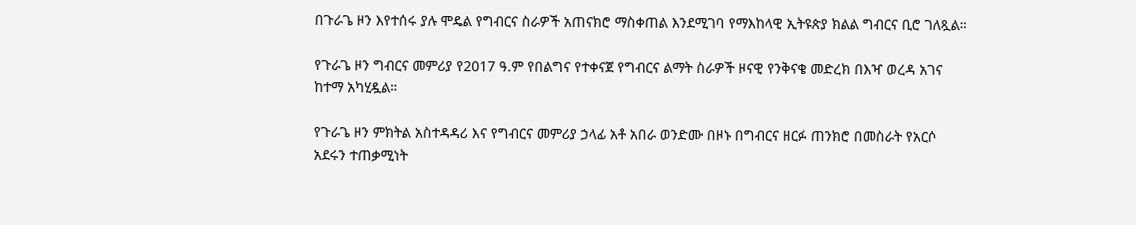በጉራጌ ዞን እየተሰሩ ያሉ ሞዴል የግብርና ስራዎች አጠናክሮ ማስቀጠል እንደሚገባ የማእከላዊ ኢትዩጵያ ክልል ግብርና ቢሮ ገለጿል።

የጉራጌ ዞን ግብርና መምሪያ የ2017 ዓ.ም የበልግና የተቀናጀ የግብርና ልማት ስራዎች ዞናዊ የንቅናቄ መድረክ በእዣ ወረዳ አገና ከተማ አካሂዷል።

የጉራጌ ዞን ምክትል አስተዳዳሪ እና የግብርና መምሪያ ኃላፊ አቶ አበራ ወንድሙ በዞኑ በግብርና ዘርፉ ጠንክሮ በመስራት የአርሶ አደሩን ተጠቃሚነት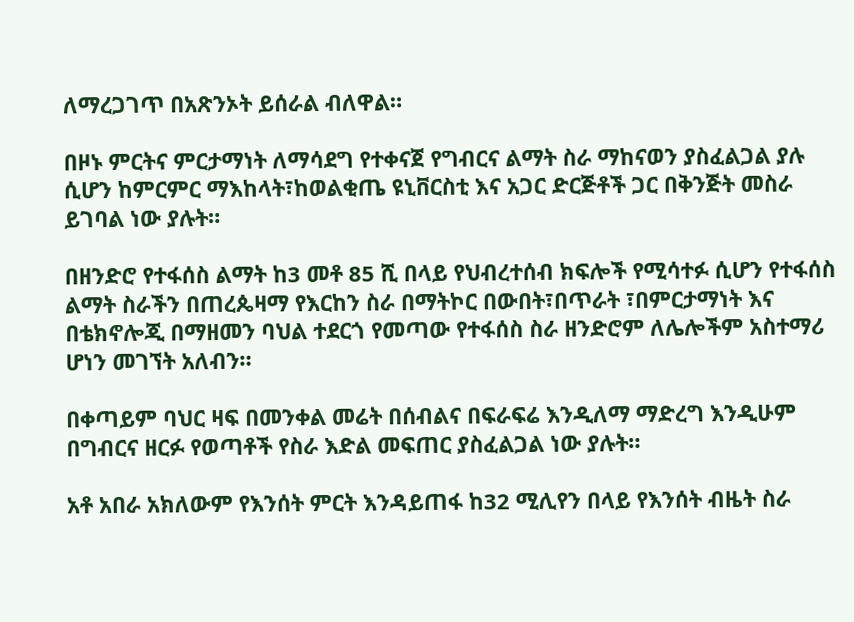ለማረጋገጥ በአጽንኦት ይሰራል ብለዋል።

በዞኑ ምርትና ምርታማነት ለማሳደግ የተቀናጀ የግብርና ልማት ስራ ማከናወን ያስፈልጋል ያሉ ሲሆን ከምርምር ማእከላት፣ከወልቂጤ ዩኒቨርስቲ እና አጋር ድርጅቶች ጋር በቅንጅት መስራ ይገባል ነው ያሉት።

በዘንድሮ የተፋሰስ ልማት ከ3 መቶ 85 ሺ በላይ የህብረተሰብ ክፍሎች የሚሳተፉ ሲሆን የተፋሰስ ልማት ስራችን በጠረጴዛማ የእርከን ስራ በማትኮር በውበት፣በጥራት ፣በምርታማነት እና በቴክኖሎጂ በማዘመን ባህል ተደርጎ የመጣው የተፋሰስ ስራ ዘንድሮም ለሌሎችም አስተማሪ ሆነን መገኘት አለብን።

በቀጣይም ባህር ዛፍ በመንቀል መሬት በሰብልና በፍራፍሬ እንዲለማ ማድረግ እንዲሁም በግብርና ዘርፉ የወጣቶች የስራ እድል መፍጠር ያስፈልጋል ነው ያሉት።

አቶ አበራ አክለውም የእንሰት ምርት እንዳይጠፋ ከ32 ሚሊየን በላይ የእንሰት ብዜት ስራ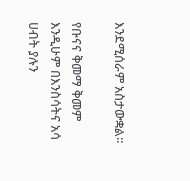እንደሚሰራም አስታውቋል።

የቡናና ቅመማ ቅመም እንዲሁም በእንስሳትና አሳ ሀብት ያሉን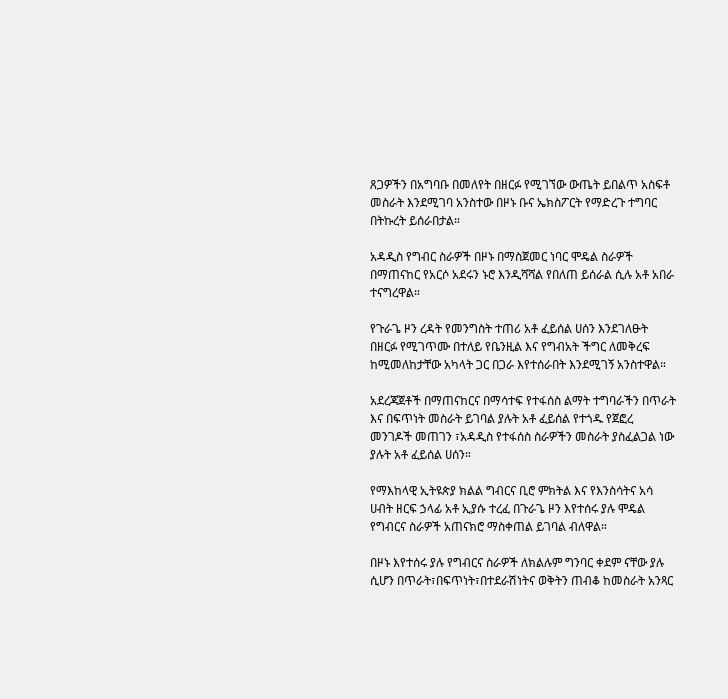ጸጋዎችን በአግባቡ በመለየት በዘርፉ የሚገኘው ውጤት ይበልጥ አስፍቶ መስራት እንደሚገባ አንስተው በዞኑ ቡና ኤክስፖርት የማድረጉ ተግባር በትኩረት ይሰራበታል።

አዳዲስ የግብር ስራዎች በዞኑ በማስጀመር ነባር ሞዴል ስራዎች በማጠናከር የአርሶ አደሩን ኑሮ እንዲሻሻል የበለጠ ይሰራል ሲሉ አቶ አበራ ተናግረዋል።

የጉራጌ ዞን ረዳት የመንግስት ተጠሪ አቶ ፈይሰል ሀሰን እንደገለፁት በዘርፉ የሚገጥሙ በተለይ የቤንዚል እና የግብአት ችግር ለመቅረፍ ከሚመለከታቸው አካላት ጋር በጋራ እየተሰራበት እንደሚገኝ አንስተዋል።

አደረጃጀቶች በማጠናከርና በማሳተፍ የተፋሰስ ልማት ተግባራችን በጥራት እና በፍጥነት መስራት ይገባል ያሉት አቶ ፈይሰል የተጎዱ የጀፎረ መንገዶች መጠገን ፣አዳዲስ የተፋሰስ ስራዎችን መስራት ያስፈልጋል ነው ያሉት አቶ ፈይሰል ሀሰን።

የማእከላዊ ኢትዩጵያ ክልል ግብርና ቢሮ ምክትል እና የእንስሳትና አሳ ሀብት ዘርፍ ኃላፊ አቶ ኢያሱ ተረፈ በጉራጌ ዞን እየተሰሩ ያሉ ሞዴል የግብርና ስራዎች አጠናክሮ ማስቀጠል ይገባል ብለዋል።

በዞኑ እየተሰሩ ያሉ የግብርና ስራዎች ለክልሉም ግንባር ቀደም ናቸው ያሉ ሲሆን በጥራት፣በፍጥነት፣በተደራሽነትና ወቅትን ጠብቆ ከመስራት አንጻር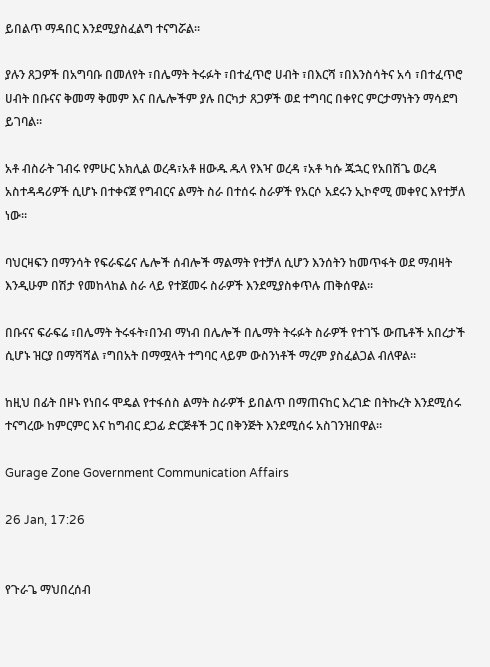ይበልጥ ማዳበር እንደሚያስፈልግ ተናግሯል።

ያሉን ጸጋዎች በአግባቡ በመለየት ፣በሌማት ትሩፉት ፣በተፈጥሮ ሀብት ፣በእርሻ ፣በእንስሳትና አሳ ፣በተፈጥሮ ሀብት በቡናና ቅመማ ቅመም እና በሌሎችም ያሉ በርካታ ጸጋዎች ወደ ተግባር በቀየር ምርታማነትን ማሳደግ ይገባል።

አቶ ብስራት ገብሩ የምሁር አክሊል ወረዳ፣አቶ ዘውዱ ዱላ የእዣ ወረዳ ፣አቶ ካሱ ጁኋር የአበሽጌ ወረዳ አስተዳዳሪዎች ሲሆኑ በተቀናጀ የግብርና ልማት ስራ በተሰሩ ስራዎች የአርሶ አደሩን ኢኮኖሚ መቀየር እየተቻለ ነው።

ባህርዛፍን በማንሳት የፍራፍሬና ሌሎች ሰብሎች ማልማት የተቻለ ሲሆን እንሰትን ከመጥፋት ወደ ማብዛት እንዲሁም በሽታ የመከላከል ስራ ላይ የተጀመሩ ስራዎች እንደሚያስቀጥሉ ጠቅሰዋል።

በቡናና ፍራፍሬ ፣በሌማት ትሩፋት፣በንብ ማነብ በሌሎች በሌማት ትሩፉት ስራዎች የተገኙ ውጤቶች አበረታች ሲሆኑ ዝርያ በማሻሻል ፣ግበአት በማሟላት ተግባር ላይም ውስንነቶች ማረም ያስፈልጋል ብለዋል።

ከዚህ በፊት በዞኑ የነበሩ ሞዴል የተፋሰስ ልማት ስራዎች ይበልጥ በማጠናከር እረገድ በትኩረት እንደሚሰሩ ተናግረው ከምርምር እና ከግብር ደጋፊ ድርጅቶች ጋር በቅንጅት እንደሚሰሩ አስገንዝበዋል።

Gurage Zone Government Communication Affairs

26 Jan, 17:26


የጉራጌ ማህበረሰብ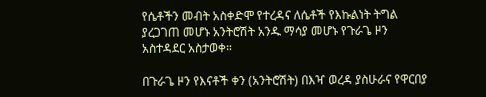የሴቶችን መብት አስቀድሞ የተረዳና ለሴቶች የእኩልነት ትግል ያረጋገጠ መሆኑ አንትሮሽት አንዱ ማሳያ መሆኑ የጉራጌ ዞን አስተዳደር አስታወቀ።

በጉራጌ ዞን የእናቶች ቀን (አንትሮሽት) በእዣ ወረዳ ያስሁራና የዋርበያ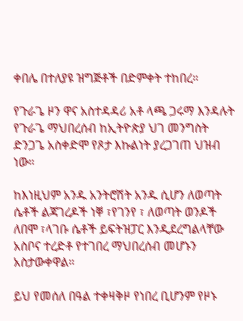ቀበሌ በተለያዩ ዝግጅቶች በድምቀት ተከበረ።

የጉራጌ ዞን ዋና አስተዳዳሪ አቶ ላጫ ጋሩማ እንዳሉት የጉራጌ ማህበረሰብ ከኢትዮጵያ ህገ መንግስት ድንጋጌ አስቀድሞ የጾታ እኩልነት ያረጋገጠ ህዝብ ነው።

ከእነዚህም አንዱ አንትሮሽት አንዱ ሲሆን ለወጣት ሴቶች ልጃገረዶች ነቐ ፣የገንየ ፣ ለወጣት ወንዶች ለበሞ ፣ላገቡ ሴቶች ይፍትዝፓር እንዲደረግልላቸው አስቦና ተረድቶ የተገበረ ማህበረሰብ መሆኑን አስታውቀዋል።

ይህ የመሰለ በዓል ተቀዛቅዞ የነበረ ቢሆንም የዞኑ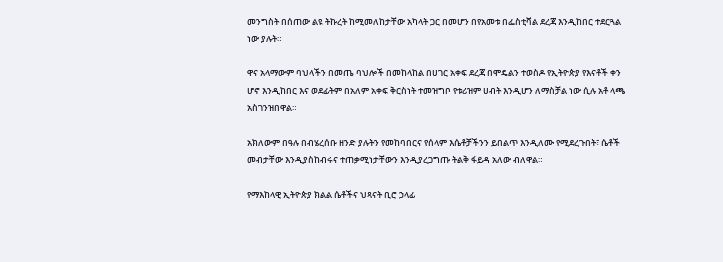መንግስት በሰጠው ልዩ ትኩረት ከሚመለከታቸው አካላት ጋር በመሆን በየአመቱ በፌስቲቫል ደረጃ እንዲከበር ተደርጓል ነው ያሉት።

ዋና አላማውም ባህላችን በመጤ ባህሎች በመከላከል በሀገር አቀፍ ደረጃ በሞዴልን ተወስዶ የኢትዮጵያ የእናቶች ቀን ሆኖ እንዲከበር እና ወደፊትም በአለም አቀፍ ቅርስነት ተመዝግቦ የቱሪዝም ሀብት እንዲሆን ለማስቻል ነው ሲሉ አቶ ላጫ አስገንዝበዋል።

አክለውም በዓሉ በብሄረሰቡ ዘንድ ያሉትን የመከባበርና የሰላም እሴቶቻችንን ይበልጥ እንዲለሙ የሚደረጉበት፣ ሴቶች መብታቸው እንዲያስከብሩና ተጠቃሚነታቸውን እንዲያረጋግጡ ትልቅ ፋይዳ አለው ብለዋል።

የማእከላዊ ኢትዮጵያ ክልል ሴቶችና ህጻናት ቢሮ ኃላፊ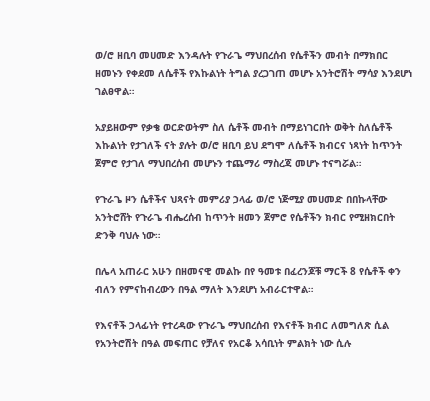ወ/ሮ ዘቢባ መሀመድ እንዳሉት የጉራጌ ማህበረሰብ የሴቶችን መብት በማክበር ዘመኑን የቀደመ ለሴቶች የእኩልነት ትግል ያረጋገጠ መሆኑ አንትሮሽት ማሳያ እንደሆነ ገልፀዋል።

አያይዘውም የቃቄ ወርድወትም ስለ ሴቶች መብት በማይነገርበት ወቅት ስለሴቶች እኩልነት የታገለች ናት ያሉት ወ/ሮ ዘቢባ ይህ ደግሞ ለሴቶች ክብርና ነጻነት ከጥንት ጀምሮ የታገለ ማህበረሰብ መሆኑን ተጨማሪ ማስረጃ መሆኑ ተናግሯል።

የጉራጌ ዞን ሴቶችና ህጻናት መምሪያ ኃላፊ ወ/ሮ ነጅሚያ መሀመድ በበኩላቸው አንትሮሸት የጉራጌ ብሔረሰብ ከጥንት ዘመን ጀምሮ የሴቶችን ክብር የሚዘክርበት ድንቅ ባህሉ ነው።

በሌላ አጠራር አሁን በዘመናዊ መልኩ በየ ዓመቱ በፈረንጆቹ ማርች 8 የሴቶች ቀን ብለን የምናከብረውን በዓል ማለት እንደሆነ አብራርተዋል።

የእናቶች ኃላፊነት የተረዳው የጉራጌ ማህበረሰብ የእናቶች ክብር ለመግለጽ ሲል የአንትሮሽት በዓል መፍጠር የቻለና የአርቆ አሳቢነት ምልክት ነው ሲሉ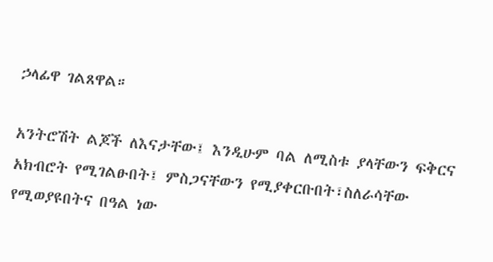ኃላፊዋ ገልጸዋል።

አንትሮሽት ልጆች ለእናታቸው፤ እንዲሁም ባል ለሚስቱ ያላቸውን ፍቅርና አክብሮት የሚገልፁበት፤ ምስጋናቸውን የሚያቀርቡበት፣ስለራሳቸው የሚወያዩበትና በዓል ነው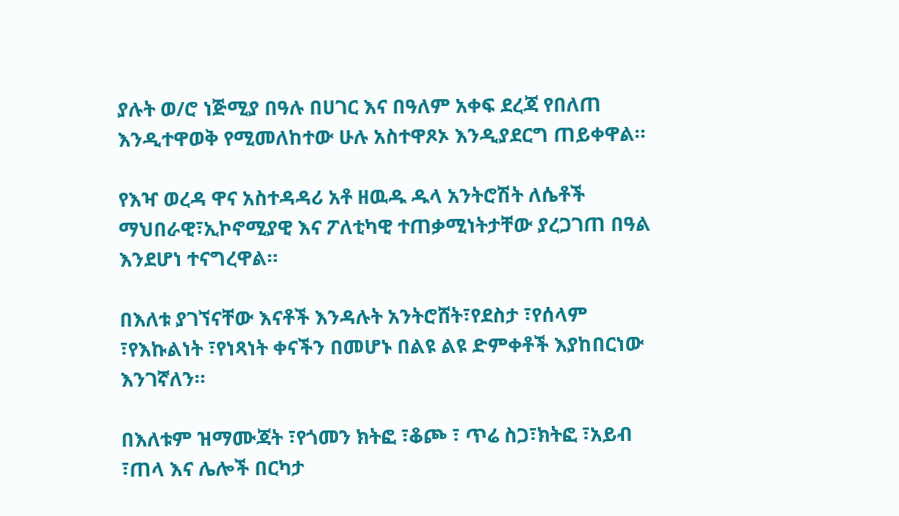ያሉት ወ/ሮ ነጅሚያ በዓሉ በሀገር እና በዓለም አቀፍ ደረጃ የበለጠ እንዲተዋወቅ የሚመለከተው ሁሉ አስተዋጾኦ እንዲያደርግ ጠይቀዋል።

የእዣ ወረዳ ዋና አስተዳዳሪ አቶ ዘዉዱ ዱላ አንትሮሽት ለሴቶች ማህበራዊ፣ኢኮኖሚያዊ እና ፖለቲካዊ ተጠቃሚነትታቸው ያረጋገጠ በዓል እንደሆነ ተናግረዋል።

በእለቱ ያገኘናቸው እናቶች እንዳሉት አንትሮሸት፣የደስታ ፣የሰላም ፣የእኩልነት ፣የነጻነት ቀናችን በመሆኑ በልዩ ልዩ ድምቀቶች እያከበርነው እንገኛለን።

በእለቱም ዝማሙጃት ፣የጎመን ክትፎ ፣ቆጮ ፣ ጥሬ ስጋ፣ክትፎ ፣አይብ ፣ጠላ እና ሌሎች በርካታ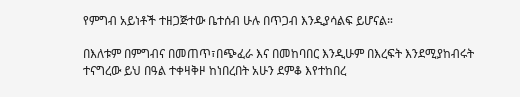የምግብ አይነቶች ተዘጋጅተው ቤተሰብ ሁሉ በጥጋብ እንዲያሳልፍ ይሆናል።

በእለቱም በምግብና በመጠጥ፣በጭፈራ እና በመከባበር እንዲሁም በእረፍት እንደሚያከብሩት ተናግረው ይህ በዓል ተቀዛቅዞ ከነበረበት አሁን ደምቆ እየተከበረ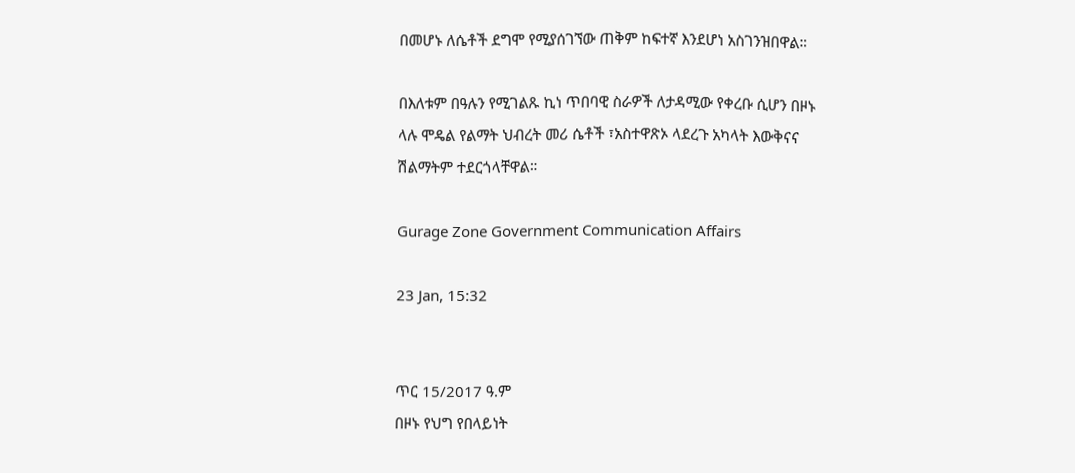በመሆኑ ለሴቶች ደግሞ የሚያሰገኘው ጠቅም ከፍተኛ እንደሆነ አስገንዝበዋል።

በእለቱም በዓሉን የሚገልጹ ኪነ ጥበባዊ ስራዎች ለታዳሚው የቀረቡ ሲሆን በዞኑ ላሉ ሞዴል የልማት ህብረት መሪ ሴቶች ፣አስተዋጽኦ ላደረጉ አካላት እውቅናና ሽልማትም ተደርጎላቸዋል።

Gurage Zone Government Communication Affairs

23 Jan, 15:32


ጥር 15/2017 ዓ.ም
በዞኑ የህግ የበላይነት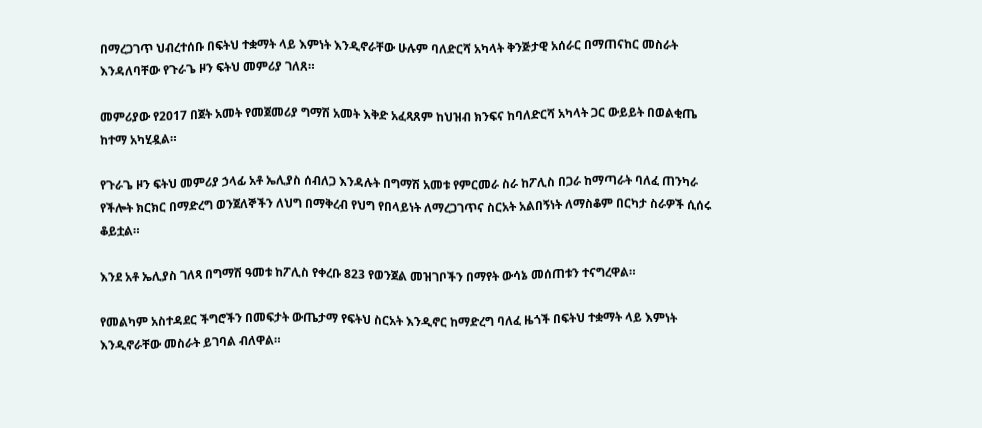በማረጋገጥ ህብረተሰቡ በፍትህ ተቋማት ላይ እምነት እንዲኖራቸው ሁሉም ባለድርሻ አካላት ቅንጅታዊ አሰራር በማጠናከር መስራት እንዳለባቸው የጉራጌ ዞን ፍትህ መምሪያ ገለጸ።

መምሪያው የ2017 በጀት አመት የመጀመሪያ ግማሽ አመት እቅድ አፈጻጸም ከህዝብ ክንፍና ከባለድርሻ አካላት ጋር ውይይት በወልቂጤ ከተማ አካሂዷል።

የጉራጌ ዞን ፍትህ መምሪያ ኃላፊ አቶ ኤሊያስ ሰብለጋ እንዳሉት በግማሽ አመቱ የምርመራ ስራ ከፖሊስ በጋራ ከማጣራት ባለፈ ጠንካራ የችሎት ክርክር በማድረግ ወንጀለኞችን ለህግ በማቅረብ የህግ የበላይነት ለማረጋገጥና ስርአት አልበኝነት ለማስቆም በርካታ ስራዎች ሲሰሩ ቆይቷል።

እንደ አቶ ኤሊያስ ገለጻ በግማሽ ዓመቱ ከፖሊስ የቀረቡ 823 የወንጀል መዝገቦችን በማየት ውሳኔ መሰጠቱን ተናግረዋል።

የመልካም አስተዳደር ችግሮችን በመፍታት ውጤታማ የፍትህ ስርአት እንዲኖር ከማድረግ ባለፈ ዜጎች በፍትህ ተቋማት ላይ እምነት እንዲኖራቸው መስራት ይገባል ብለዋል።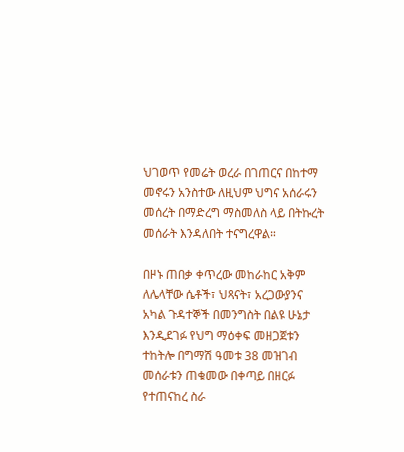ህገወጥ የመሬት ወረራ በገጠርና በከተማ መኖሩን አንስተው ለዚህም ህግና አሰራሩን መሰረት በማድረግ ማስመለስ ላይ በትኩረት መሰራት እንዳለበት ተናግረዋል።

በዞኑ ጠበቃ ቀጥረው መከራከር አቅም ለሌላቸው ሴቶች፣ ህጻናት፣ አረጋውያንና አካል ጉዳተኞች በመንግስት በልዩ ሁኔታ እንዲደገፉ የህግ ማዕቀፍ መዘጋጀቱን ተከትሎ በግማሽ ዓመቱ 38 መዝገብ መሰራቱን ጠቁመው በቀጣይ በዘርፉ የተጠናከረ ስራ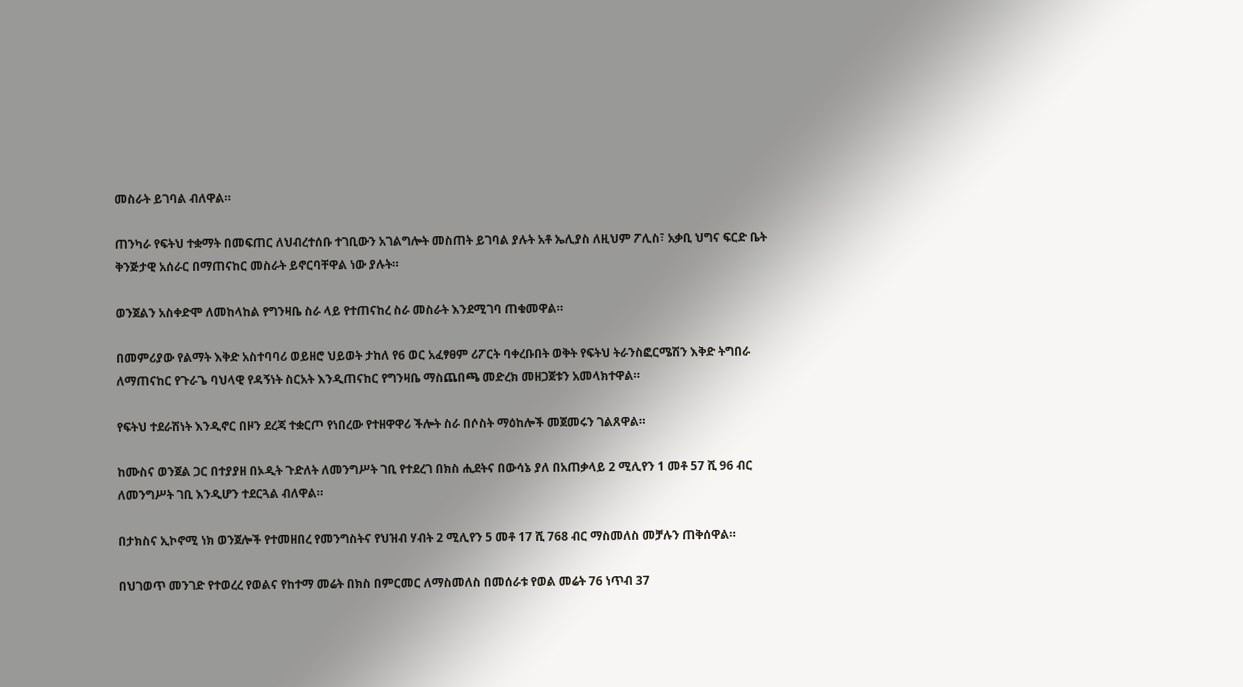መስራት ይገባል ብለዋል።

ጠንካራ የፍትህ ተቋማት በመፍጠር ለህብረተሰቡ ተገቢውን አገልግሎት መስጠት ይገባል ያሉት አቶ ኤሊያስ ለዚህም ፖሊስ፣ አቃቢ ህግና ፍርድ ቤት ቅንጅታዊ አሰራር በማጠናከር መስራት ይኖርባቸዋል ነው ያሉት።

ወንጀልን አስቀድሞ ለመከላከል የግንዛቤ ስራ ላይ የተጠናከረ ስራ መስራት እንደሚገባ ጠቁመዋል።

በመምሪያው የልማት እቅድ አስተባባሪ ወይዘሮ ህይወት ታከለ የ6 ወር አፈፃፀም ሪፖርት ባቀረቡበት ወቅት የፍትህ ትራንስፎርሜሽን እቅድ ትግበራ ለማጠናከር የጉራጌ ባህላዊ የዳኝነት ስርአት እንዲጠናከር የግንዛቤ ማስጨበጫ መድረክ መዘጋጀቱን አመላክተዋል።

የፍትህ ተደራሽነት እንዲኖር በዞን ደረጃ ተቋርጦ የነበረው የተዘዋዋሪ ችሎት ስራ በሶስት ማዕከሎች መጀመሩን ገልጸዋል።

ከሙስና ወንጀል ጋር በተያያዘ በኦዲት ጉድለት ለመንግሥት ገቢ የተደረገ በክስ ሒደትና በውሳኔ ያለ በአጠቃላይ 2 ሚሊየን 1 መቶ 57 ሺ 96 ብር ለመንግሥት ገቢ እንዲሆን ተደርጓል ብለዋል።

በታክስና ኢኮኖሚ ነክ ወንጀሎች የተመዘበረ የመንግስትና የህዝብ ሃብት 2 ሚሊየን 5 መቶ 17 ሺ 768 ብር ማስመለስ መቻሉን ጠቅሰዋል።

በህገወጥ መንገድ የተወረረ የወልና የከተማ መሬት በክስ በምርመር ለማስመለስ በመሰራቱ የወል መሬት 76 ነጥብ 37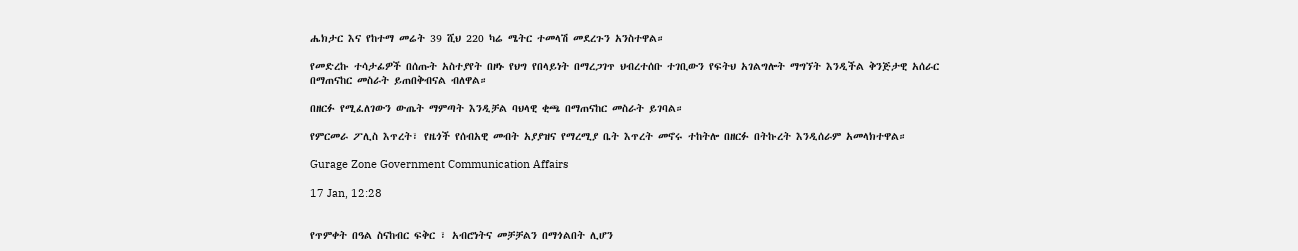ሔክታር እና የከተማ መሬት 39 ሺህ 220 ካሬ ሜትር ተመላሽ መደረጉን አንስተዋል።

የመድረኩ ተሳታፊዎች በሰጡት አስተያየት በዞኑ የህግ የበላይነት በማረጋገጥ ህብረተሰቡ ተገቢውን የፍትህ አገልግሎት ማግኘት እንዲችል ቅንጅታዊ አሰራር በማጠናከር መስራት ይጠበቅብናል ብለዋል።

በዘርፉ የሚፈለገውን ውጤት ማምጣት እንዲቻል ባህላዊ ቂጫ በማጠናከር መስራት ይገባል።

የምርመራ ፖሊስ እጥረት፣ የዜጎች የሰብአዊ መብት አያያዝና የማረሚያ ቤት እጥረት መኖሩ ተከትሎ በዘርፉ በትኩረት እንዲሰራም አመላክተዋል።

Gurage Zone Government Communication Affairs

17 Jan, 12:28


የጥምቀት በዓል ስናከብር ፍቅር ፣ አብሮነትና መቻቻልን በማጎልበት ሊሆን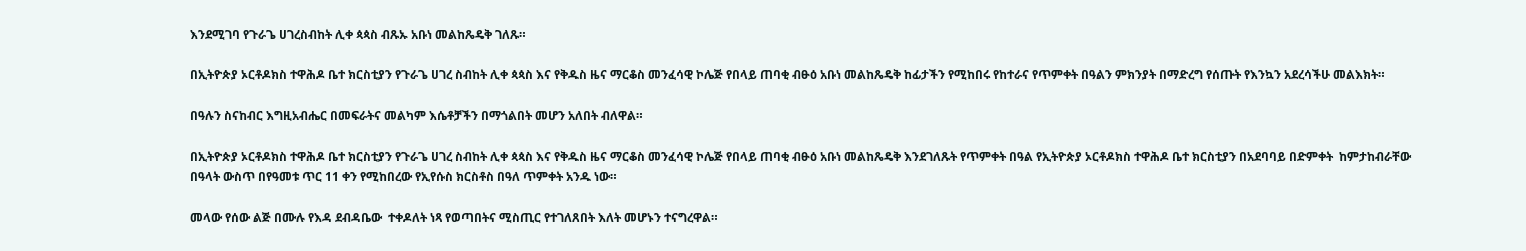እንደሚገባ የጉራጌ ሀገረስብከት ሊቀ ጳጳስ ብጹኡ አቡነ መልከጼዴቅ ገለጹ።

በኢትዮጵያ ኦርቶዶክስ ተዋሕዶ ቤተ ክርስቲያን የጉራጌ ሀገረ ስብከት ሊቀ ጳጳስ እና የቅዱስ ዜና ማርቆስ መንፈሳዊ ኮሌጅ የበላይ ጠባቂ ብፁዕ አቡነ መልከጼዴቅ ከፊታችን የሚከበሩ የከተራና የጥምቀት በዓልን ምክንያት በማድረግ የሰጡት የእንኳን አደረሳችሁ መልእክት።

በዓሉን ስናከብር እግዚአብሔር በመፍራትና መልካም እሴቶቻችን በማጎልበት መሆን አለበት ብለዋል።

በኢትዮጵያ ኦርቶዶክስ ተዋሕዶ ቤተ ክርስቲያን የጉራጌ ሀገረ ስብከት ሊቀ ጳጳስ እና የቅዱስ ዜና ማርቆስ መንፈሳዊ ኮሌጅ የበላይ ጠባቂ ብፁዕ አቡነ መልከጼዴቅ እንደገለጹት የጥምቀት በዓል የኢትዮጵያ ኦርቶዶክስ ተዋሕዶ ቤተ ክርስቲያን በአደባባይ በድምቀት  ከምታከብራቸው በዓላት ውስጥ በየዓመቱ ጥር 11 ቀን የሚከበረው የኢየሱስ ክርስቶስ በዓለ ጥምቀት አንዱ ነው።

መላው የሰው ልጅ በሙሉ የእዳ ደብዳቤው  ተቀዶለት ነጻ የወጣበትና ሚስጢር የተገለጸበት እለት መሆኑን ተናግረዋል።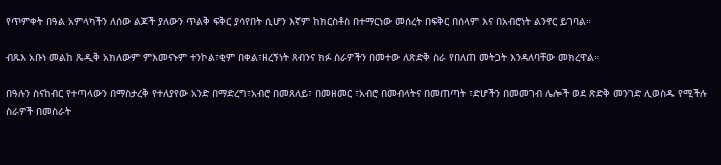የጥምቀት በዓል አምላካችን ለሰው ልጆች ያለውን ጥልቅ ፍቅር ያሳየበት ሲሆን እኛም ከክርስቶስ በተማርነው መሰረት በፍቅር በሰላም እና በአብሮነት ልንኖር ይገባል።

ብጹእ አቡነ መልከ ጼዲቅ አክለውም ምእመናኑም ተንኮል፣ቂም በቀል፣ዘረኝነት ጸብንና ክፉ ስራዎችን በመተው ለጽድቅ ስራ የበለጠ መትጋት እንዳለባቸው መክረዋል።

በዓሉን ስናከብር የተጣላውን በማስታረቅ የተለያየው አንድ በማድረግ፣አብሮ በመጸለይ፣ በመዘመር ፣አብሮ በመብላትና በመጠጣት ፣ድሆችን በመመገብ ሌሎች ወደ ጽድቅ መንገድ ሊወስዱ የሚችሉ ስራዎች በመስራት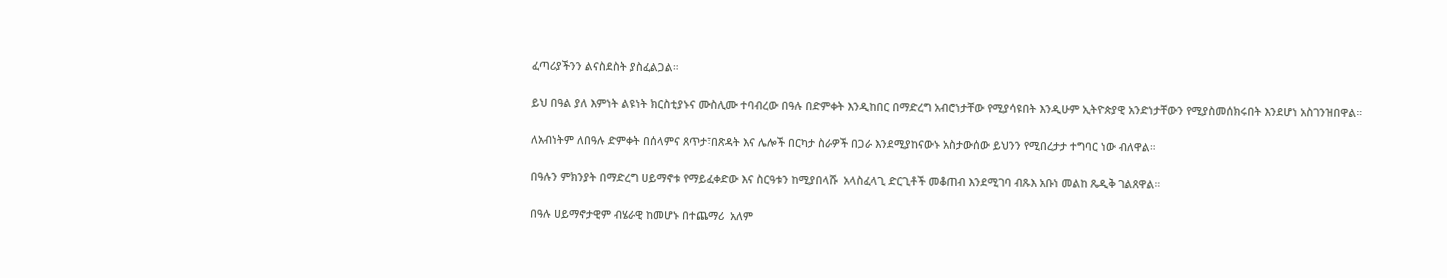ፈጣሪያችንን ልናስደስት ያስፈልጋል።

ይህ በዓል ያለ እምነት ልዩነት ክርስቲያኑና ሙስሊሙ ተባብረው በዓሉ በድምቀት እንዲከበር በማድረግ አብሮነታቸው የሚያሳዩበት እንዲሁም ኢትዮጵያዊ አንድነታቸውን የሚያስመሰክሩበት እንደሆነ አስገንዝበዋል።

ለአብነትም ለበዓሉ ድምቀት በሰላምና ጸጥታ፣በጽዳት እና ሌሎች በርካታ ስራዎች በጋራ እንደሚያከናውኑ አስታውሰው ይህንን የሚበረታታ ተግባር ነው ብለዋል።

በዓሉን ምክንያት በማድረግ ሀይማኖቱ የማይፈቀድው እና ስርዓቱን ከሚያበላሹ  አላስፈላጊ ድርጊቶች መቆጠብ እንደሚገባ ብጹእ አቡነ መልከ ጼዲቅ ገልጸዋል።

በዓሉ ሀይማኖታዊም ብሄራዊ ከመሆኑ በተጨማሪ  አለም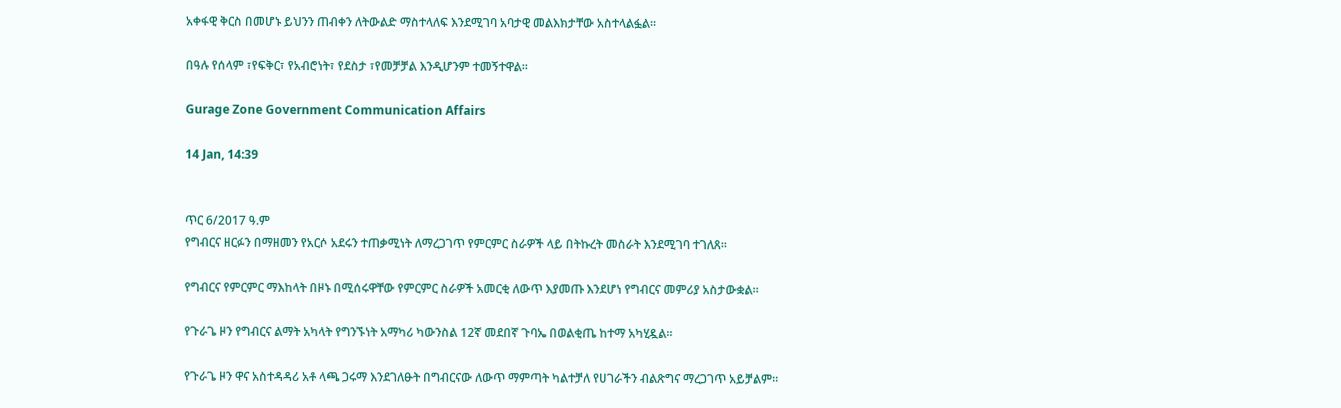አቀፋዊ ቅርስ በመሆኑ ይህንን ጠብቀን ለትውልድ ማስተላለፍ እንደሚገባ አባታዊ መልእክታቸው አስተላልፏል።

በዓሉ የሰላም ፣የፍቅር፣ የአብሮነት፣ የደስታ ፣የመቻቻል እንዲሆንም ተመኝተዋል።

Gurage Zone Government Communication Affairs

14 Jan, 14:39


ጥር 6/2017 ዓ.ም
የግብርና ዘርፉን በማዘመን የአርሶ አደሩን ተጠቃሚነት ለማረጋገጥ የምርምር ስራዎች ላይ በትኩረት መስራት እንደሚገባ ተገለጸ።

የግብርና የምርምር ማእከላት በዞኑ በሚሰሩዋቸው የምርምር ስራዎች አመርቂ ለውጥ እያመጡ እንደሆነ የግብርና መምሪያ አስታውቋል።

የጉራጌ ዞን የግብርና ልማት አካላት የግንኙነት አማካሪ ካውንስል 12ኛ መደበኛ ጉባኤ በወልቂጤ ከተማ አካሂዷል።

የጉራጌ ዞን ዋና አስተዳዳሪ አቶ ላጫ ጋሩማ እንደገለፁት በግብርናው ለውጥ ማምጣት ካልተቻለ የሀገራችን ብልጽግና ማረጋገጥ አይቻልም።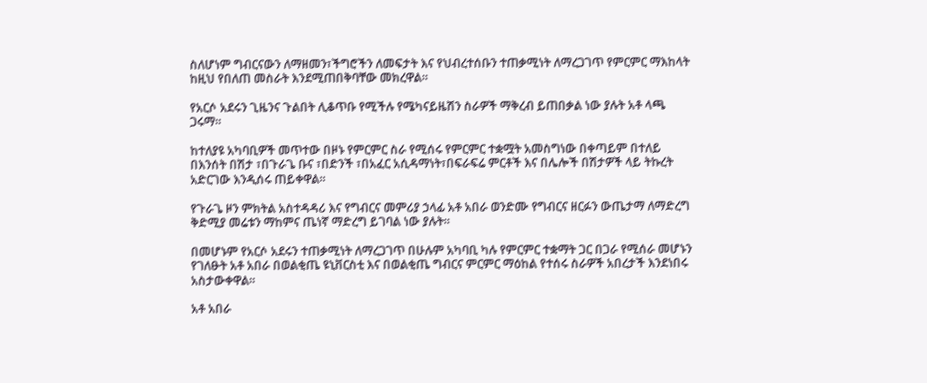ስለሆነም ግብርናውን ለማዘመን፣ችግሮችን ለመፍታት እና የህብረተሰቡን ተጠቃሚነት ለማረጋገጥ የምርምር ማእከላት ከዚህ የበለጠ መስራት እንደሚጠበቅባቸው መክረዋል።

የአርሶ አደሩን ጊዜንና ጉልበት ሊቆጥቡ የሚችሉ የሜካናይዜሽን ስራዎች ማቅረብ ይጠበቃል ነው ያሉት አቶ ላጫ ጋሩማ።

ከተለያዩ አካባቢዎች መጥተው በዞኑ የምርምር ስራ የሚሰሩ የምርምር ተቋሟት አመስግነው በቀጣይም በተለይ በእንሰት በሽታ ፣በጉራጌ ቡና ፣በድንች ፣በአፈር አሲዳማነት፣በፍራፍሬ ምርቶች እና በሌሎች በሽታዎች ላይ ትኩረት አድርገው እንዲሰሩ ጠይቀዋል።

የጉራጌ ዞን ምክትል አስተዳዳሪ እና የግብርና መምሪያ ኃላፊ አቶ አበራ ወንድሙ የግብርና ዘርፉን ውጤታማ ለማድረግ ቅድሚያ መሬቱን ማከምና ጤነኛ ማድረግ ይገባል ነው ያሉት።

በመሆኑም የአርሶ አደሩን ተጠቃሚነት ለማረጋገጥ በሁሉም አካባቢ ካሉ የምርምር ተቋማት ጋር በጋራ የሚሰራ መሆኑን የገለፁት አቶ አበራ በወልቂጤ ዩኒቨርስቲ እና በወልቂጤ ግብርና ምርምር ማዕከል የተሰሩ ስራዎች አበረታች እንደነበሩ አስታውቀዋል።

አቶ አበራ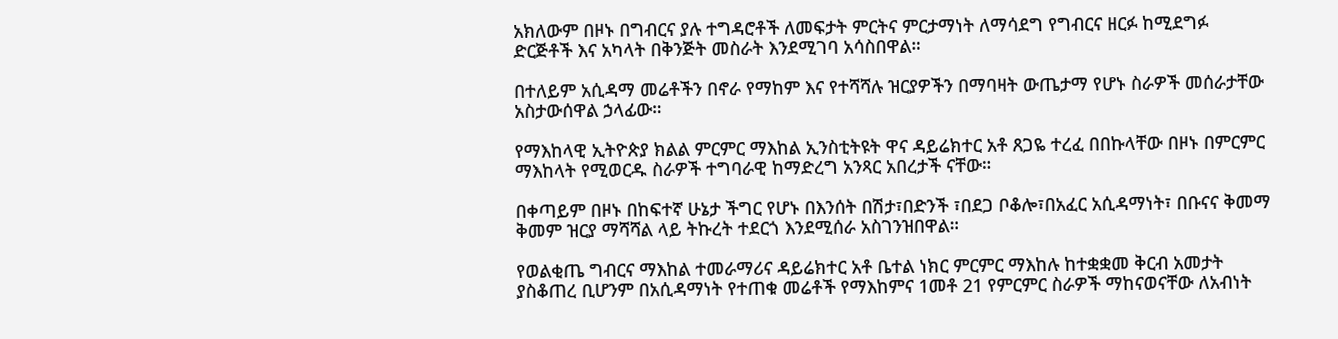አክለውም በዞኑ በግብርና ያሉ ተግዳሮቶች ለመፍታት ምርትና ምርታማነት ለማሳደግ የግብርና ዘርፉ ከሚደግፉ ድርጅቶች እና አካላት በቅንጅት መስራት እንደሚገባ አሳስበዋል።

በተለይም አሲዳማ መሬቶችን በኖራ የማከም እና የተሻሻሉ ዝርያዎችን በማባዛት ውጤታማ የሆኑ ስራዎች መሰራታቸው አስታውሰዋል ኃላፊው።

የማእከላዊ ኢትዮጵያ ክልል ምርምር ማእከል ኢንስቲትዩት ዋና ዳይሬክተር አቶ ጸጋዬ ተረፈ በበኩላቸው በዞኑ በምርምር ማእከላት የሚወርዱ ስራዎች ተግባራዊ ከማድረግ አንጻር አበረታች ናቸው።

በቀጣይም በዞኑ በከፍተኛ ሁኔታ ችግር የሆኑ በእንሰት በሽታ፣በድንች ፣በደጋ ቦቆሎ፣በአፈር አሲዳማነት፣ በቡናና ቅመማ ቅመም ዝርያ ማሻሻል ላይ ትኩረት ተደርጎ እንደሚሰራ አስገንዝበዋል።

የወልቂጤ ግብርና ማእከል ተመራማሪና ዳይሬክተር አቶ ቤተል ነክር ምርምር ማእከሉ ከተቋቋመ ቅርብ አመታት ያስቆጠረ ቢሆንም በአሲዳማነት የተጠቁ መሬቶች የማእከምና 1መቶ 21 የምርምር ስራዎች ማከናወናቸው ለአብነት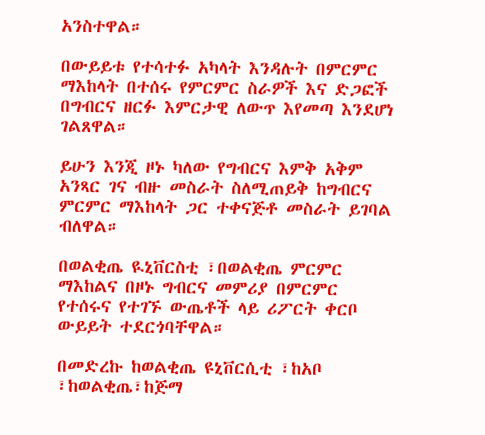አንስተዋል።

በውይይቱ የተሳተፉ አካላት እንዳሉት በምርምር ማእከላት በተሰሩ የምርምር ስራዎች እና ድጋፎች በግብርና ዘርፉ እምርታዊ ለውጥ እየመጣ እንደሆነ ገልጸዋል።

ይሁን እንጂ ዞኑ ካለው የግብርና እምቅ አቅም አንጻር ገና ብዙ መስራት ስለሚጠይቅ ከግብርና ምርምር ማእከላት ጋር ተቀናጅቶ መስራት ይገባል ብለዋል።

በወልቂጤ ዪኒቨርስቲ ፣በወልቂጤ ምርምር ማእከልና በዞኑ ግብርና መምሪያ በምርምር የተሰሩና የተገኙ ውጤቶች ላይ ሪፖርት ቀርቦ ውይይት ተደርጎባቸዋል።

በመድረኩ ከወልቂጤ ዩኒቨርሲቲ ፣ከአቦ ፣ከወልቂጤ፣ከጅማ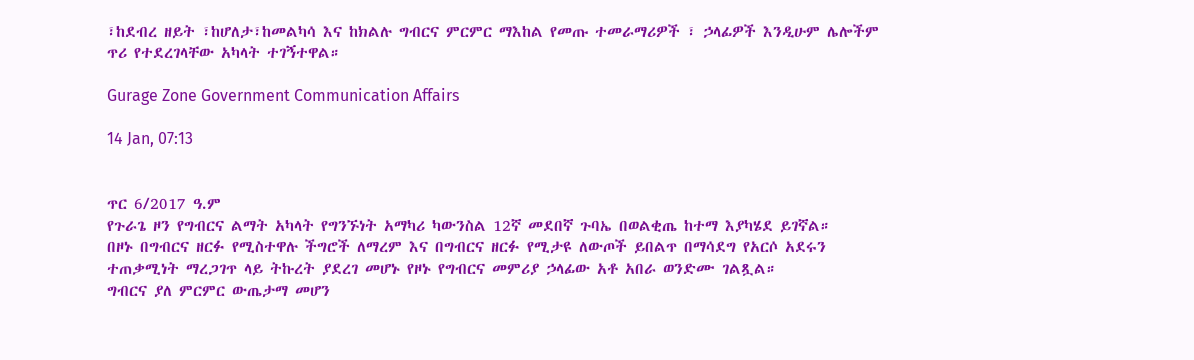፣ከደብረ ዘይት ፣ከሆለታ፣ከመልካሳ እና ከክልሉ ግብርና ምርምር ማእከል የመጡ ተመራማሪዎች ፣ ኃላፊዎች እንዲሁም ሌሎችም ጥሪ የተደረገላቸው አካላት ተገኝተዋል።

Gurage Zone Government Communication Affairs

14 Jan, 07:13


ጥር 6/2017 ዓ.ም
የጉራጌ ዞን የግብርና ልማት አካላት የግንኙነት አማካሪ ካውንስል 12ኛ መደበኛ ጉባኤ በወልቂጤ ከተማ እያካሄደ ይገኛል።
በዞኑ በግብርና ዘርፉ የሚስተዋሉ ችግሮች ለማረም እና በግብርና ዘርፉ የሚታዩ ለውጦች ይበልጥ በማሳደግ የአርሶ አደሩን ተጠቃሚነት ማረጋገጥ ላይ ትኩረት ያደረገ መሆኑ የዞኑ የግብርና መምሪያ ኃላፊው አቶ አበራ ወንድሙ ገልጿል።
ግብርና ያለ ምርምር ውጤታማ መሆን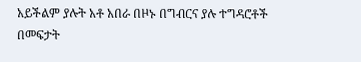አይችልም ያሉት አቶ አበራ በዞኑ በግብርና ያሉ ተግዳሮቶች በመፍታት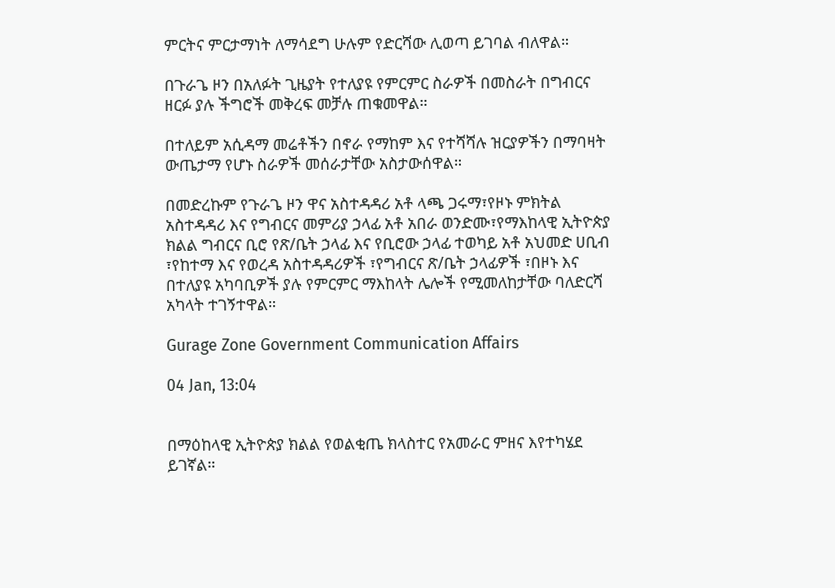ምርትና ምርታማነት ለማሳደግ ሁሉም የድርሻው ሊወጣ ይገባል ብለዋል።

በጉራጌ ዞን በአለፉት ጊዜያት የተለያዩ የምርምር ስራዎች በመስራት በግብርና ዘርፉ ያሉ ችግሮች መቅረፍ መቻሉ ጠቁመዋል።

በተለይም አሲዳማ መሬቶችን በኖራ የማከም እና የተሻሻሉ ዝርያዎችን በማባዛት ውጤታማ የሆኑ ስራዎች መሰራታቸው አስታውሰዋል።

በመድረኩም የጉራጌ ዞን ዋና አስተዳዳሪ አቶ ላጫ ጋሩማ፣የዞኑ ምክትል አስተዳዳሪ እና የግብርና መምሪያ ኃላፊ አቶ አበራ ወንድሙ፣የማእከላዊ ኢትዮጵያ ክልል ግብርና ቢሮ የጽ/ቤት ኃላፊ እና የቢሮው ኃላፊ ተወካይ አቶ አህመድ ሀቢብ ፣የከተማ እና የወረዳ አስተዳዳሪዎች ፣የግብርና ጽ/ቤት ኃላፊዎች ፣በዞኑ እና በተለያዩ አካባቢዎች ያሉ የምርምር ማእከላት ሌሎች የሚመለከታቸው ባለድርሻ አካላት ተገኝተዋል።

Gurage Zone Government Communication Affairs

04 Jan, 13:04


በማዕከላዊ ኢትዮጵያ ክልል የወልቂጤ ክላስተር የአመራር ምዘና እየተካሄደ ይገኛል።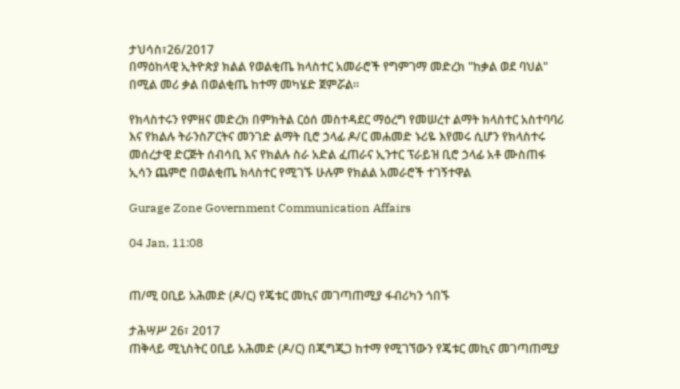ታህሳስ፣26/2017
በማዕከላዊ ኢትዮጵያ ክልል የወልቂጤ ክላስተር አመራሮች የግምገማ መድረክ "ከቃል ወደ ባህል" በሚል መሪ ቃል በወልቂጤ ከተማ መካሄድ ጀምሯል።

የክላስተሩን የምዘና መድረክ በምክትል ርዕሰ መስተዳደር ማዕረግ የመሠረተ ልማት ክላስተር አስተባባሪ እና የክልሉ ትራንስፖርትና መንገድ ልማት ቢሮ ኃላፊ ዶ/ር መሐመድ ኑሪዬ እየመሩ ሲሆን የክላስተሩ መሰረታዊ ድርጅት ሰብሳቢ እና የክልሉ ስራ አድል ፈጠራና ኢንተር ፕራይዝ ቢሮ ኃላፊ አቶ ሙስጠፋ ኢሳን ጨምሮ በወልቂጤ ክላስተር የሚገኙ ሁሉም የክልል አመራሮች ተገኝተዋል

Gurage Zone Government Communication Affairs

04 Jan, 11:08


ጠ/ሚ ዐቢይ አሕመድ (ዶ/ር) የጄቱር መኪና መገጣጠሚያ ፋብሪካን ጎበኙ

ታሕሣሥ 26፣ 2017
ጠቅላይ ሚኒስትር ዐቢይ አሕመድ (ዶ/ር) በጂግጂጋ ከተማ የሚገኘውን የጄቱር መኪና መገጣጠሚያ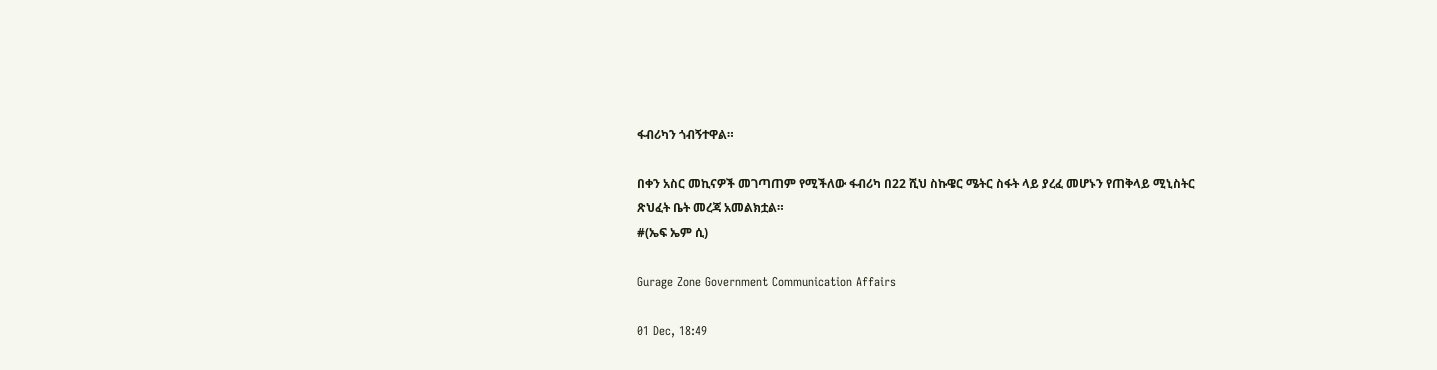ፋብሪካን ጎብኝተዋል።

በቀን አስር መኪናዎች መገጣጠም የሚችለው ፋብሪካ በ22 ሺህ ስኩዌር ሜትር ስፋት ላይ ያረፈ መሆኑን የጠቅላይ ሚኒስትር ጽህፈት ቤት መረጃ አመልክቷል።
#(ኤፍ ኤም ሲ)

Gurage Zone Government Communication Affairs

01 Dec, 18:49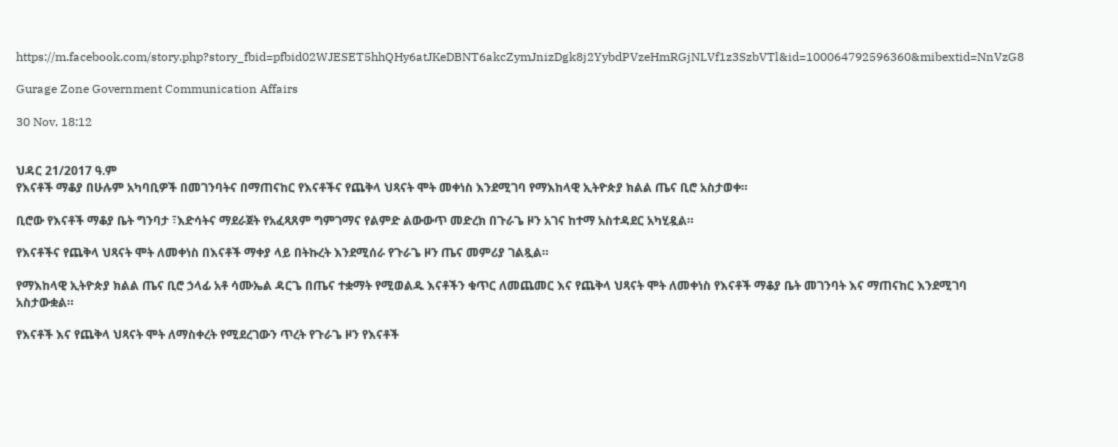https://m.facebook.com/story.php?story_fbid=pfbid02WJESET5hhQHy6atJKeDBNT6akcZymJnizDgk8j2YybdPVzeHmRGjNLVf1z3SzbVTl&id=100064792596360&mibextid=NnVzG8

Gurage Zone Government Communication Affairs

30 Nov, 18:12


ህዳር 21/2017 ዓ.ም
የእናቶች ማቆያ በሁሉም አካባቢዎች በመገንባትና በማጠናከር የእናቶችና የጨቅላ ህጻናት ሞት መቀነስ እንደሚገባ የማእከላዊ ኢትዮጵያ ክልል ጤና ቢሮ አስታወቀ።

ቢሮው የእናቶች ማቆያ ቤት ግንባታ ፣እድሳትና ማደራጀት የአፈጻጸም ግምገማና የልምድ ልውውጥ መድረክ በጉራጌ ዞን አገና ከተማ አስተዳደር አካሂዷል።

የእናቶችና የጨቅላ ህጻናት ሞት ለመቀነስ በእናቶች ማቀያ ላይ በትኩረት እንደሚሰራ የጉራጌ ዞን ጤና መምሪያ ገልጿል።

የማእከላዊ ኢትዮጵያ ክልል ጤና ቢሮ ኃላፊ አቶ ሳሙኤል ዳርጌ በጤና ተቋማት የሚወልዱ እናቶችን ቁጥር ለመጨመር እና የጨቅላ ህጻናት ሞት ለመቀነስ የእናቶች ማቆያ ቤት መገንባት እና ማጠናከር እንደሚገባ አስታውቋል።

የእናቶች እና የጨቅላ ህጻናት ሞት ለማስቀረት የሚደረገውን ጥረት የጉራጌ ዞን የእናቶች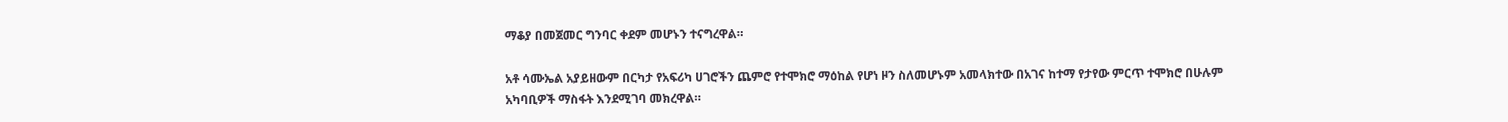ማቆያ በመጀመር ግንባር ቀደም መሆኑን ተናግረዋል።

አቶ ሳሙኤል አያይዘውም በርካታ የአፍሪካ ሀገሮችን ጨምሮ የተሞክሮ ማዕከል የሆነ ዞን ስለመሆኑም አመላክተው በአገና ከተማ የታየው ምርጥ ተሞክሮ በሁሉም አካባቢዎች ማስፋት እንደሚገባ መክረዋል።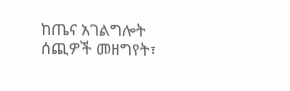ከጤና አገልግሎት ሰጪዎች መዘግየት፣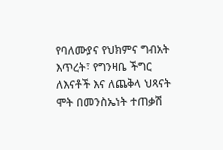የባለሙያና የህክምና ግብአት እጥረት፣ የግንዛቤ ችግር ለእናቶች እና ለጨቅላ ህጻናት ሞት በመንስኤነት ተጠቃሽ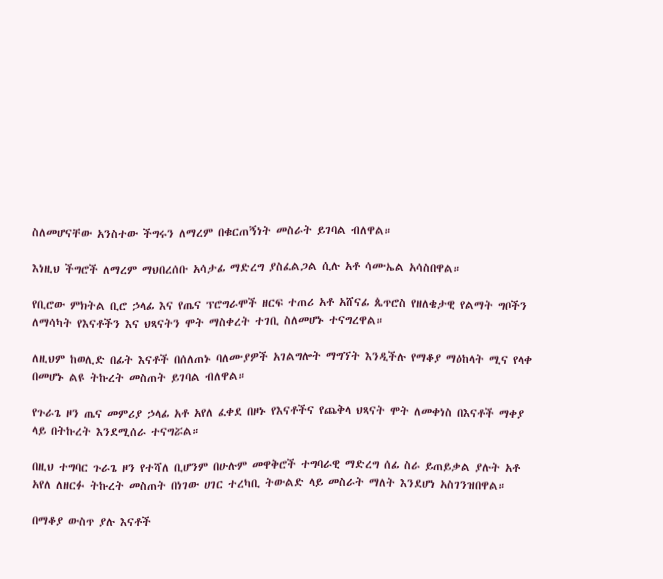ስለመሆናቸው አንስተው ችግሩን ለማረም በቁርጠኝነት መስራት ይገባል ብለዋል።

እነዚህ ችግሮች ለማረም ማህበረሰቡ አሳታፊ ማድረግ ያስፈልጋል ሲሉ አቶ ሳሙኤል አሳስበዋል።

የቢሮው ምክትል ቢሮ ኃላፊ እና የጤና ፕሮግራሞች ዘርፍ ተጠሪ አቶ አሸናፊ ጴጥሮስ የዘለቄታዊ የልማት ግቦችን ለማሳካት የእናቶችን እና ህጻናትን ሞት ማስቀረት ተገቢ ስለመሆኑ ተናግረዋል።

ለዚህም ከወሊድ በፊት እናቶች በሰለጠኑ ባለሙያዎች አገልግሎት ማግኘት እንዲችሉ የማቆያ ማዕከላት ሚና የላቀ በመሆኑ ልዩ ትኩረት መስጠት ይገባል ብለዋል።

የጉራጌ ዞን ጤና መምሪያ ኃላፊ አቶ አየለ ፈቀደ በዞኑ የእናቶችና የጨቅላ ህጻናት ሞት ለመቀነስ በእናቶች ማቀያ ላይ በትኩረት እንደሚሰራ ተናግሯል።

በዚህ ተግባር ጉራጌ ዞን የተሻለ ቢሆንም በሁሉም መዋቅሮች ተግባራዊ ማድረግ ሰፊ ስራ ይጠይቃል ያሉት አቶ አየለ ለዘርፉ ትኩረት መስጠት በነገው ሀገር ተረካቢ ትውልድ ላይ መስራት ማለት እንደሆነ አስገንዝበዋል።

በማቆያ ውስጥ ያሉ እናቶች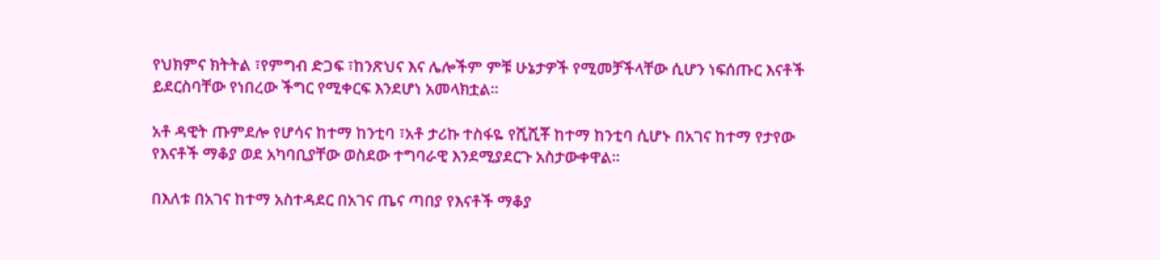የህክምና ክትትል ፣የምግብ ድጋፍ ፣ከንጽህና እና ሌሎችም ምቹ ሁኔታዎች የሚመቻችላቸው ሲሆን ነፍሰጡር እናቶች ይደርስባቸው የነበረው ችግር የሚቀርፍ እንደሆነ አመላክቷል።

አቶ ዳዊት ጡምደሎ የሆሳና ከተማ ከንቲባ ፣አቶ ታሪኩ ተስፋዬ የሺሺቾ ከተማ ከንቲባ ሲሆኑ በአገና ከተማ የታየው የእናቶች ማቆያ ወደ አካባቢያቸው ወስደው ተግባራዊ እንደሚያደርጉ አስታውቀዋል።

በእለቱ በአገና ከተማ አስተዳደር በአገና ጤና ጣበያ የእናቶች ማቆያ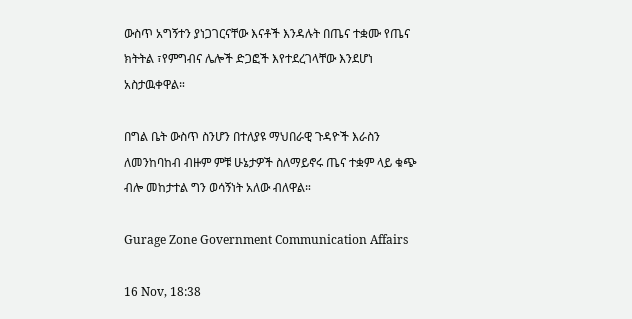ውስጥ አግኝተን ያነጋገርናቸው እናቶች እንዳሉት በጤና ተቋሙ የጤና ክትትል ፣የምግብና ሌሎች ድጋፎች እየተደረገላቸው እንደሆነ አስታዉቀዋል።

በግል ቤት ውስጥ ስንሆን በተለያዩ ማህበራዊ ጉዳዮች እራስን ለመንከባከብ ብዙም ምቹ ሁኔታዎች ስለማይኖሩ ጤና ተቋም ላይ ቁጭ ብሎ መከታተል ግን ወሳኝነት አለው ብለዋል።

Gurage Zone Government Communication Affairs

16 Nov, 18:38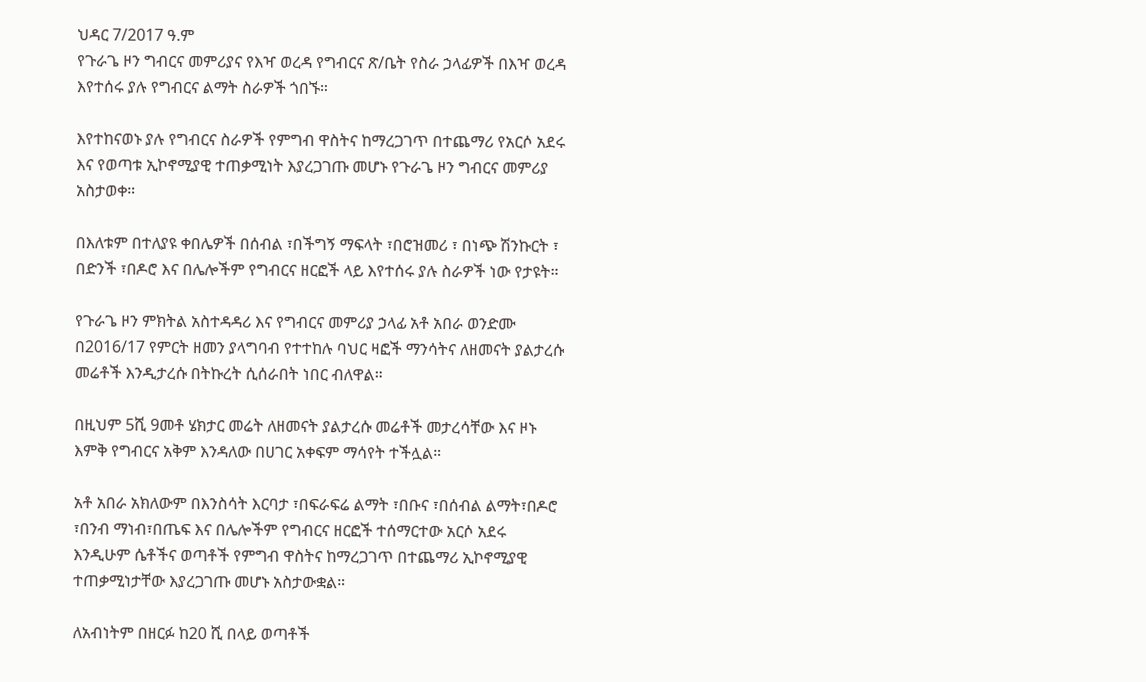ህዳር 7/2017 ዓ.ም
የጉራጌ ዞን ግብርና መምሪያና የእዣ ወረዳ የግብርና ጽ/ቤት የስራ ኃላፊዎች በእዣ ወረዳ እየተሰሩ ያሉ የግብርና ልማት ስራዎች ጎበኙ።

እየተከናወኑ ያሉ የግብርና ስራዎች የምግብ ዋስትና ከማረጋገጥ በተጨማሪ የአርሶ አደሩ እና የወጣቱ ኢኮኖሚያዊ ተጠቃሚነት እያረጋገጡ መሆኑ የጉራጌ ዞን ግብርና መምሪያ አስታወቀ።

በእለቱም በተለያዩ ቀበሌዎች በሰብል ፣በችግኝ ማፍላት ፣በሮዝመሪ ፣ በነጭ ሽንኩርት ፣ በድንች ፣በዶሮ እና በሌሎችም የግብርና ዘርፎች ላይ እየተሰሩ ያሉ ስራዎች ነው የታዩት።

የጉራጌ ዞን ምክትል አስተዳዳሪ እና የግብርና መምሪያ ኃላፊ አቶ አበራ ወንድሙ በ2016/17 የምርት ዘመን ያላግባብ የተተከሉ ባህር ዛፎች ማንሳትና ለዘመናት ያልታረሱ መሬቶች እንዲታረሱ በትኩረት ሲሰራበት ነበር ብለዋል።

በዚህም 5ሺ 9መቶ ሄክታር መሬት ለዘመናት ያልታረሱ መሬቶች መታረሳቸው እና ዞኑ እምቅ የግብርና አቅም እንዳለው በሀገር አቀፍም ማሳየት ተችሏል።

አቶ አበራ አክለውም በእንስሳት እርባታ ፣በፍራፍሬ ልማት ፣በቡና ፣በሰብል ልማት፣በዶሮ ፣በንብ ማነብ፣በጤፍ እና በሌሎችም የግብርና ዘርፎች ተሰማርተው አርሶ አደሩ እንዲሁም ሴቶችና ወጣቶች የምግብ ዋስትና ከማረጋገጥ በተጨማሪ ኢኮኖሚያዊ ተጠቃሚነታቸው እያረጋገጡ መሆኑ አስታውቋል።

ለአብነትም በዘርፉ ከ20 ሺ በላይ ወጣቶች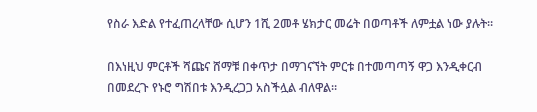የስራ እድል የተፈጠረላቸው ሲሆን 1ሺ 2መቶ ሄክታር መሬት በወጣቶች ለምቷል ነው ያሉት።

በእነዚህ ምርቶች ሻጩና ሸማቹ በቀጥታ በማገናኘት ምርቱ በተመጣጣኝ ዋጋ እንዲቀርብ በመደረጉ የኑሮ ግሽበቱ እንዲረጋጋ አስችሏል ብለዋል።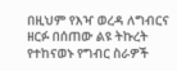በዚህም የእዣ ወረዳ ለግብርና ዘርፉ በሰጠው ልዩ ትኩረት የተከናወኑ የግብር ስራዎች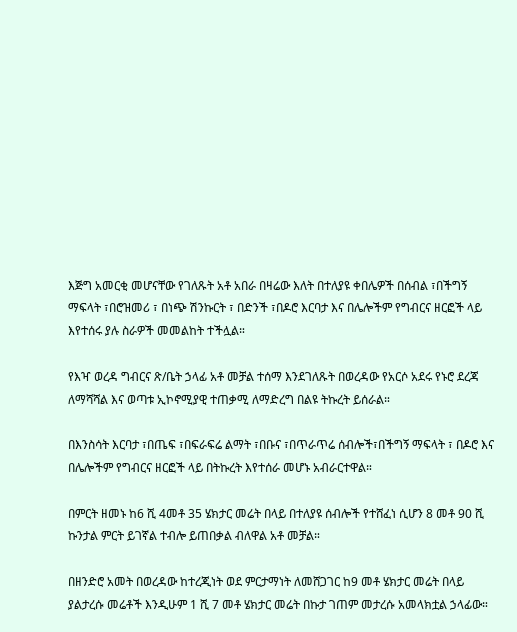እጅግ አመርቂ መሆናቸው የገለጹት አቶ አበራ በዛሬው እለት በተለያዩ ቀበሌዎች በሰብል ፣በችግኝ ማፍላት ፣በሮዝመሪ ፣ በነጭ ሽንኩርት ፣ በድንች ፣በዶሮ እርባታ እና በሌሎችም የግብርና ዘርፎች ላይ እየተሰሩ ያሉ ስራዎች መመልከት ተችሏል።

የእዣ ወረዳ ግብርና ጽ/ቤት ኃላፊ አቶ መቻል ተሰማ እንደገለጹት በወረዳው የአርሶ አደሩ የኑሮ ደረጃ ለማሻሻል እና ወጣቱ ኢኮኖሚያዊ ተጠቃሚ ለማድረግ በልዩ ትኩረት ይሰራል።

በእንስሳት እርባታ ፣በጤፍ ፣በፍራፍሬ ልማት ፣በቡና ፣በጥራጥሬ ሰብሎች፣በችግኝ ማፍላት ፣ በዶሮ እና በሌሎችም የግብርና ዘርፎች ላይ በትኩረት እየተሰራ መሆኑ አብራርተዋል።

በምርት ዘመኑ ከ6 ሺ 4መቶ 35 ሄክታር መሬት በላይ በተለያዩ ሰብሎች የተሸፈነ ሲሆን 8 መቶ 90 ሺ ኩንታል ምርት ይገኛል ተብሎ ይጠበቃል ብለዋል አቶ መቻል።

በዘንድሮ አመት በወረዳው ከተረጂነት ወደ ምርታማነት ለመሸጋገር ከ9 መቶ ሄክታር መሬት በላይ ያልታረሱ መሬቶች እንዲሁም 1 ሺ 7 መቶ ሄክታር መሬት በኩታ ገጠም መታረሱ አመላክቷል ኃላፊው።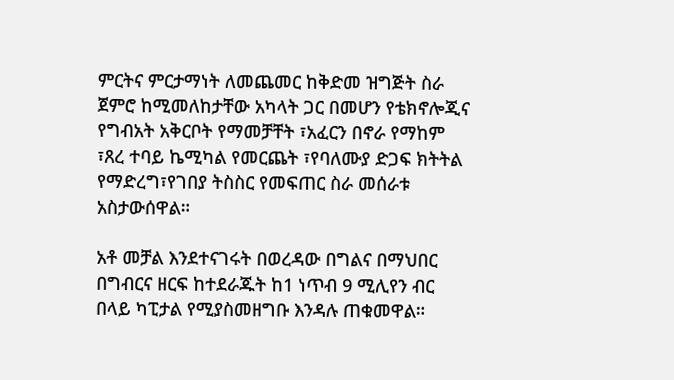ምርትና ምርታማነት ለመጨመር ከቅድመ ዝግጅት ስራ ጀምሮ ከሚመለከታቸው አካላት ጋር በመሆን የቴክኖሎጂና የግብአት አቅርቦት የማመቻቸት ፣አፈርን በኖራ የማከም ፣ጸረ ተባይ ኬሚካል የመርጨት ፣የባለሙያ ድጋፍ ክትትል የማድረግ፣የገበያ ትስስር የመፍጠር ስራ መሰራቱ አስታውሰዋል።

አቶ መቻል እንደተናገሩት በወረዳው በግልና በማህበር በግብርና ዘርፍ ከተደራጁት ከ1 ነጥብ 9 ሚሊየን ብር በላይ ካፒታል የሚያስመዘግቡ እንዳሉ ጠቁመዋል።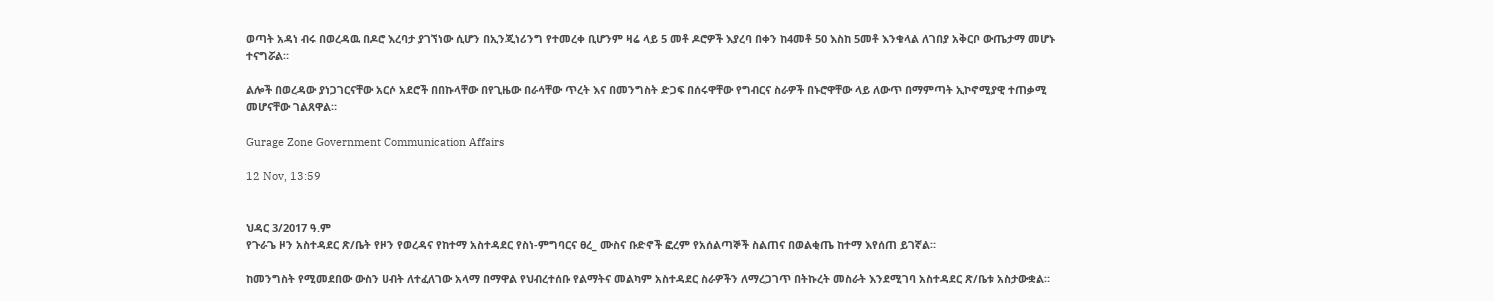ወጣት አዳነ ብሩ በወረዳዉ በዶሮ እረባታ ያገኘነው ሲሆን በኢንጂነሪንግ የተመረቀ ቢሆንም ዛሬ ላይ 5 መቶ ዶሮዎች እያረባ በቀን ከ4መቶ 50 እስከ 5መቶ እንቁላል ለገበያ አቅርቦ ውጤታማ መሆኑ ተናግሯል።

ልሎች በወረዳው ያነጋገርናቸው አርሶ አደሮች በበኩላቸው በየጊዜው በራሳቸው ጥረት እና በመንግስት ድጋፍ በሰሩዋቸው የግብርና ስራዎች በኑሮዋቸው ላይ ለውጥ በማምጣት ኢኮኖሚያዊ ተጠቃሚ መሆናቸው ገልጸዋል።

Gurage Zone Government Communication Affairs

12 Nov, 13:59


ህዳር 3/2017 ዓ.ም
የጉራጌ ዞን አስተዳደር ጽ/ቤት የዞን የወረዳና የከተማ አስተዳደር የስነ-ምግባርና ፀረ_ ሙስና ቡድኖች ፎረም የአሰልጣኞች ስልጠና በወልቂጤ ከተማ እየሰጠ ይገኛል።

ከመንግስት የሚመደበው ውስን ሀብት ለተፈለገው አላማ በማዋል የህብረተሰቡ የልማትና መልካም አስተዳደር ስራዎችን ለማረጋገጥ በትኩረት መስራት እንደሚገባ አስተዳደር ጽ/ቤቱ አስታውቋል።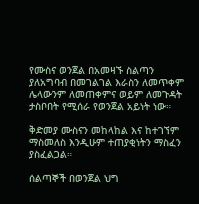የሙስና ወንጀል በአመዛኙ ስልጣን ያለአግባብ በመገልገል እራስን ለመጥቀም ሌላውንም ለመጠቀምና ወይም ለመጉዳት ታስቦበት የሚሰራ የወንጀል አይነት ነው።

ቅድመያ ሙስናን መከላከል እና ከተገኘም ማስመለስ እንዲሁም ተጠያቂነትን ማስፈን ያስፈልጋል።

ሰልጣኞች በወንጀል ህግ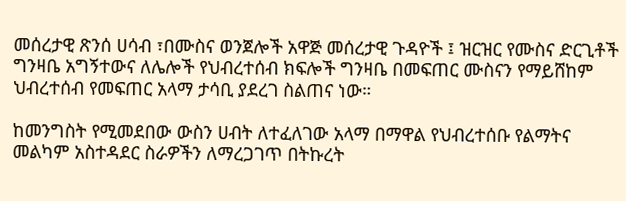መሰረታዊ ጽንሰ ሀሳብ ፣በሙስና ወንጀሎች አዋጅ መሰረታዊ ጉዳዮች ፤ ዝርዝር የሙስና ድርጊቶች ግንዛቤ አግኝተውና ለሌሎች የህብረተሰብ ክፍሎች ግንዛቤ በመፍጠር ሙስናን የማይሸከም ህብረተሰብ የመፍጠር አላማ ታሳቢ ያደረገ ስልጠና ነው።

ከመንግስት የሚመደበው ውስን ሀብት ለተፈለገው አላማ በማዋል የህብረተሰቡ የልማትና መልካም አስተዳደር ስራዎችን ለማረጋገጥ በትኩረት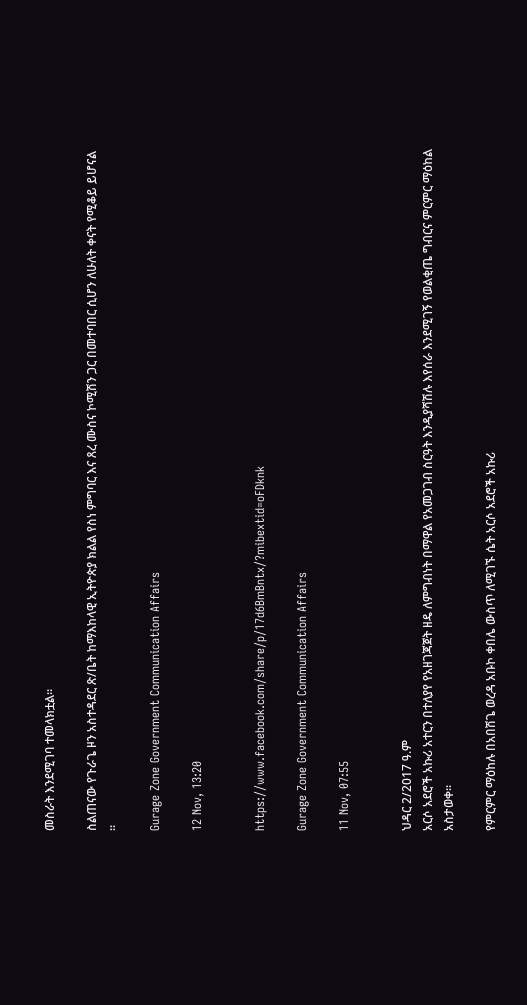መስራት እንደሚገባ ተመላክቷል።

ስልጠናው የጉራጌ ዞን አስተዳደር ጽ/ቤት ከማእከላዊ ኢትዮጵያ ክልል የስነ ምግባር እና ጸረ ሙስና ኮሚሽን ጋር በመተባበር ሲሆን ለሁለት ቀናት የሚቆይ ይሆናል ።

Gurage Zone Government Communication Affairs

12 Nov, 13:20


https://www.facebook.com/share/p/17d6BmBntx/?mibextid=oFDknk

Gurage Zone Government Communication Affairs

11 Nov, 07:55


ህዳር 2/2017 ዓ.ም
አርሶ አደሮች አኩሪ አተርን በተለያየ የአዘገጃጀት ዘዴ ለምግብነት በማዋል የአመጋገብ ስርዓት እንዲያሻሽሉ እየሰራ እንደሚገኝ የወልቂጤ ግብርና ምርምር ማዕከል አስታወቀ፡፡

የምርምር ማዕከሉ በአበሽጌ ወረዳ አቡኮ ቀበሌ ውስጥ ለሚገኙ ሴት አርሶ አደሮች አኩሪ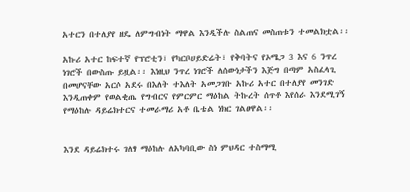አተርን በተለያየ ዘዴ ለምግብነት ማዋል እንዲችሉ ስልጠና መስጠቱን ተመልክቷል፡፡

አኩሪ አተር ከፍተኛ የፕሮቲን፣ የካርቦሀይድሬት፣ የቅባትና የኦሜጋ 3 እና 6 ንጥረ ነገሮች በውስጡ ይዟል፡፡ እነዚህ ንጥረ ነገሮች ለሰውነታችን እጅግ በጣም አስፈላጊ በመሆናቸው አርሶ አደሩ በእለት ተእለት አመጋገቡ አኩሪ አተር በተለያየ መንገድ እንዲጠቀም የወልቂጤ የግብርና የምርምር ማዕከል ትኩረት ሰጥቶ እየሰራ እንደሚገኝ የማዕከሉ ዳይሬክተርና ተመራማሪ አቶ ቤቴል ነክር ገልፀዋል፡፡


እንደ ዳይሬክተሩ ገለፃ ማዕከሉ ለአካባቢው ስነ ምህዳር ተስማሚ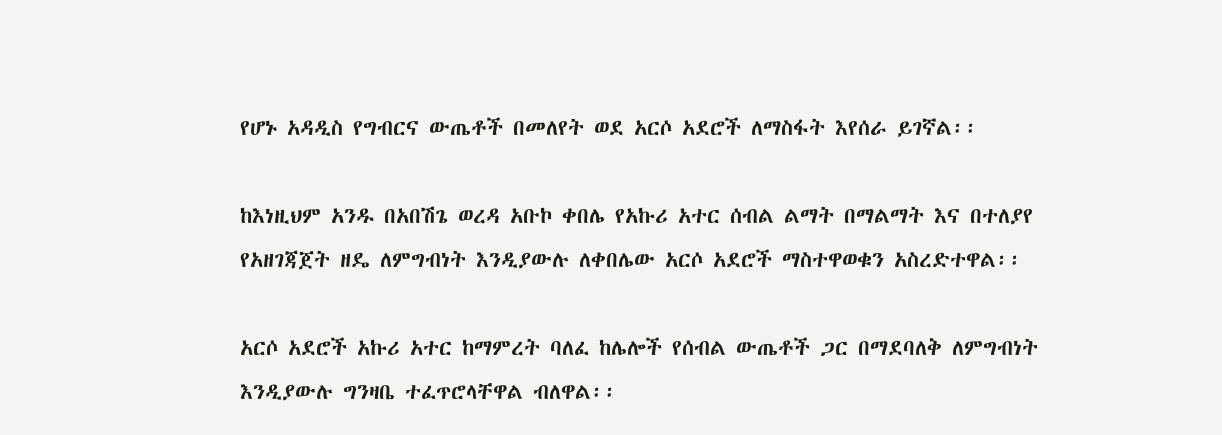የሆኑ አዳዲስ የግብርና ውጤቶች በመለየት ወደ አርሶ አደሮች ለማስፋት እየሰራ ይገኛል፡፡

ከእነዚህም አንዱ በአበሽጌ ወረዳ አቡኮ ቀበሌ የአኩሪ አተር ሰብል ልማት በማልማት እና በተለያየ የአዘገጃጀት ዘዴ ለምግብነት እንዲያውሉ ለቀበሌው አርሶ አደሮች ማስተዋወቁን አስረድተዋል፡፡

አርሶ አደሮች አኩሪ አተር ከማምረት ባለፈ ከሌሎች የሰብል ውጤቶች ጋር በማደባለቅ ለምግብነት እንዲያውሉ ግንዛቤ ተፈጥሮላቸዋል ብለዋል፡፡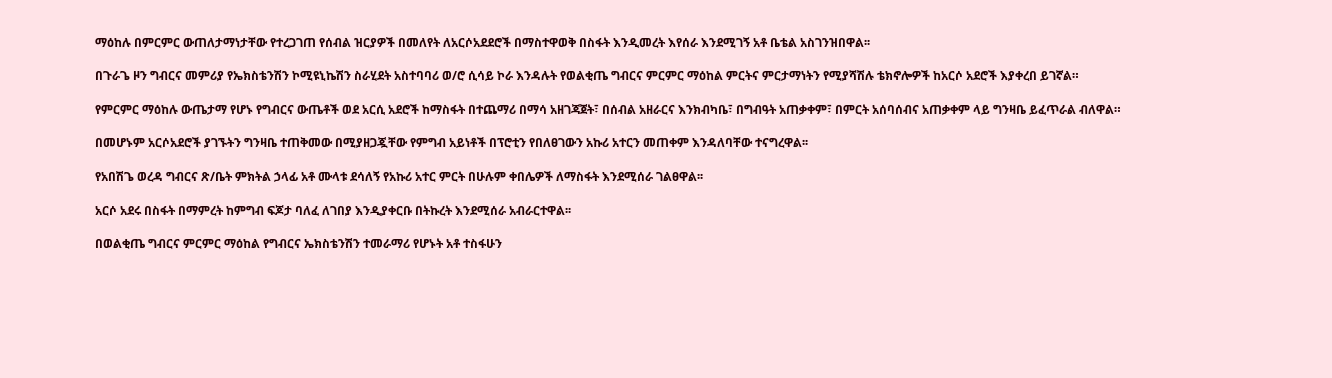ማዕከሉ በምርምር ውጠለታማነታቸው የተረጋገጠ የሰብል ዝርያዎች በመለየት ለአርሶአደደሮች በማስተዋወቅ በስፋት እንዲመረት እየሰራ እንደሚገኝ አቶ ቤቴል አስገንዝበዋል፡፡

በጉራጌ ዞን ግብርና መምሪያ የኤክስቴንሽን ኮሚዩኒኬሽን ስራሂደት አስተባባሪ ወ/ሮ ሲሳይ ኮራ እንዳሉት የወልቂጤ ግብርና ምርምር ማዕከል ምርትና ምርታማነትን የሚያሻሽሉ ቴክኖሎዎች ከአርሶ አደሮች እያቀረበ ይገኛል።

የምርምር ማዕከሉ ውጤታማ የሆኑ የግብርና ውጤቶች ወደ አርሲ አደሮች ከማስፋት በተጨማሪ በማሳ አዘገጃጀት፣ በሰብል አዘራርና እንክብካቤ፣ በግብዓት አጠቃቀም፣ በምርት አሰባሰብና አጠቃቀም ላይ ግንዛቤ ይፈጥራል ብለዋል።

በመሆኑም አርሶአደሮች ያገኙትን ግንዛቤ ተጠቅመው በሚያዘጋጇቸው የምግብ አይነቶች በፕሮቲን የበለፀገውን አኩሪ አተርን መጠቀም እንዳለባቸው ተናግረዋል፡፡

የአበሽጌ ወረዳ ግብርና ጽ/ቤት ምክትል ኃላፊ አቶ ሙላቱ ደሳለኝ የአኩሪ አተር ምርት በሁሉም ቀበሌዎች ለማስፋት እንደሚሰራ ገልፀዋል፡፡

አርሶ አደሩ በስፋት በማምረት ከምግብ ፍጆታ ባለፈ ለገበያ እንዲያቀርቡ በትኩረት እንደሚሰራ አብራርተዋል፡፡

በወልቂጤ ግብርና ምርምር ማዕከል የግብርና ኤክስቴንሽን ተመራማሪ የሆኑት አቶ ተስፋሁን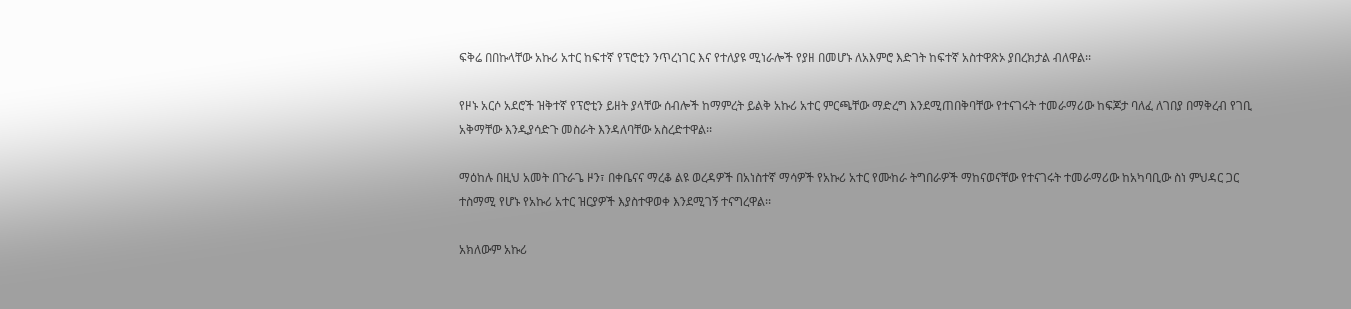ፍቅሬ በበኩላቸው አኩሪ አተር ከፍተኛ የፕሮቲን ንጥረነገር እና የተለያዩ ሚነራሎች የያዘ በመሆኑ ለአእምሮ እድገት ከፍተኛ አስተዋጽኦ ያበረክታል ብለዋል፡፡

የዞኑ አርሶ አደሮች ዝቅተኛ የፕሮቲን ይዘት ያላቸው ሰብሎች ከማምረት ይልቅ አኩሪ አተር ምርጫቸው ማድረግ እንደሚጠበቅባቸው የተናገሩት ተመራማሪው ከፍጆታ ባለፈ ለገበያ በማቅረብ የገቢ አቅማቸው እንዲያሳድጉ መስራት እንዳለባቸው አስረድተዋል፡፡

ማዕከሉ በዚህ አመት በጉራጌ ዞን፣ በቀቤናና ማረቆ ልዩ ወረዳዎች በአነስተኛ ማሳዎች የአኩሪ አተር የሙከራ ትግበራዎች ማከናወናቸው የተናገሩት ተመራማሪው ከአካባቢው ስነ ምህዳር ጋር ተስማሚ የሆኑ የአኩሪ አተር ዝርያዎች እያስተዋወቀ እንደሚገኝ ተናግረዋል፡፡

አክለውም አኩሪ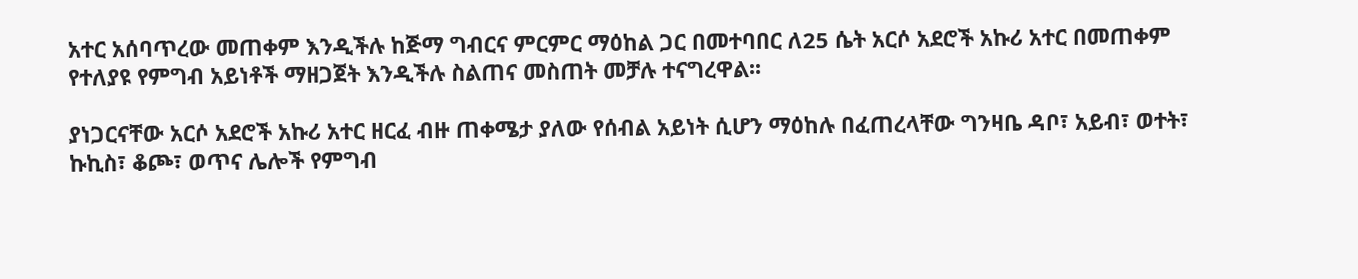አተር አሰባጥረው መጠቀም እንዲችሉ ከጅማ ግብርና ምርምር ማዕከል ጋር በመተባበር ለ25 ሴት አርሶ አደሮች አኩሪ አተር በመጠቀም የተለያዩ የምግብ አይነቶች ማዘጋጀት እንዲችሉ ስልጠና መስጠት መቻሉ ተናግረዋል፡፡

ያነጋርናቸው አርሶ አደሮች አኩሪ አተር ዘርፈ ብዙ ጠቀሜታ ያለው የሰብል አይነት ሲሆን ማዕከሉ በፈጠረላቸው ግንዛቤ ዳቦ፣ አይብ፣ ወተት፣ ኩኪስ፣ ቆጮ፣ ወጥና ሌሎች የምግብ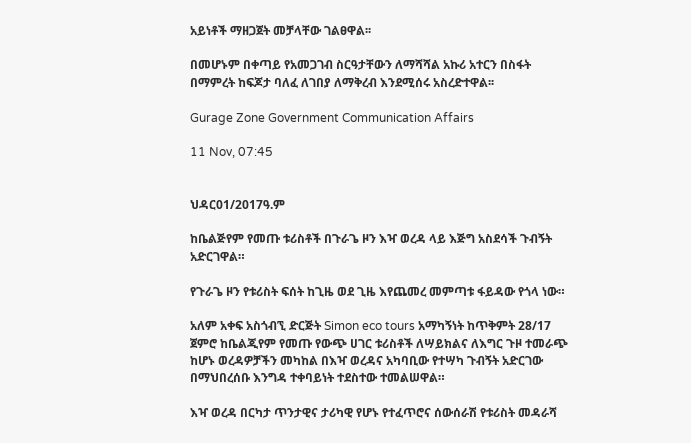አይነቶች ማዘጋጀት መቻላቸው ገልፀዋል፡፡

በመሆኑም በቀጣይ የአመጋገብ ስርዓታቸውን ለማሻሻል አኩሪ አተርን በስፋት በማምረት ከፍጆታ ባለፈ ለገበያ ለማቅረብ እንደሚሰሩ አስረድተዋል፡፡

Gurage Zone Government Communication Affairs

11 Nov, 07:45


ህዳር01/2017ዓ.ም

ከቤልጅየም የመጡ ቱሪስቶች በጉራጌ ዞን እዣ ወረዳ ላይ እጅግ አስደሳች ጉብኝት አድርገዋል።

የጉራጌ ዞን የቱሪስት ፍሰት ከጊዜ ወደ ጊዜ እየጨመረ መምጣቱ ፋይዳው የጎላ ነው።

አለም አቀፍ አስጎብኚ ድርጅት Simon eco tours አማካኝነት ከጥቅምት 28/17 ጀምሮ ከቤልጂየም የመጡ የውጭ ሀገር ቱሪስቶች ለሣይክልና ለእግር ጉዞ ተመራጭ ከሆኑ ወረዳዎቻችን መካከል በእዣ ወረዳና አካባቢው የተሣካ ጉብኝት አድርገው በማህበረሰቡ እንግዳ ተቀባይነት ተደስተው ተመልሠዋል።

እዣ ወረዳ በርካታ ጥንታዊና ታሪካዊ የሆኑ የተፈጥሮና ሰውሰራሽ የቱሪስት መዳራሻ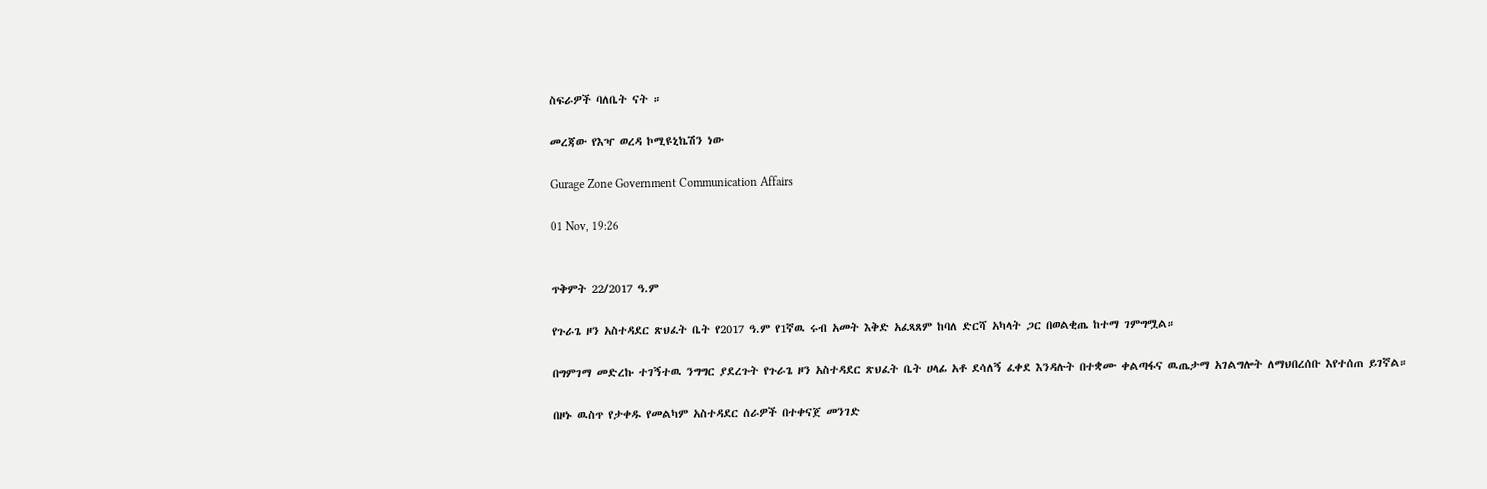ስፍራዎች ባለቤት ናት ።

መረጃው የእዣ ወረዳ ኮሚዩኒኬሽን ነው

Gurage Zone Government Communication Affairs

01 Nov, 19:26


ጥቅምት 22/2017 ዓ.ም

የጉራጌ ዞን አስተዳደር ጽህፈት ቤት የ2017 ዓ.ም የ1ኛዉ ሩብ አመት እቅድ አፈጻጸም ከባለ ድርሻ አካላት ጋር በወልቂጤ ከተማ ገምግሟል።

በግምገማ መድረኩ ተገኝተዉ ንግግር ያደረጉት የጉራጌ ዞን አስተዳደር ጽህፈት ቤት ሀላፊ አቶ ደሳለኝ ፈቀደ እንዳሉት በተቋሙ ቀልጣፋና ዉጤታማ አገልግሎት ለማህበረሰቡ እየተሰጠ ይገኛል።

በዞኑ ዉስጥ የታቀዱ የመልካም አስተዳደር ሰራዎች በተቀናጀ መንገድ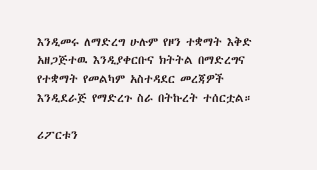እንዲመሩ ለማድረግ ሁሉም የዞን ተቋማት እቅድ አዘጋጅተዉ እንዲያቀርቡና ክትትል በማድረግና የተቋማት የመልካም አስተዳደር መረጃዎች እንዲደራጅ የማድረጉ ስራ በትኩረት ተሰርቷል።

ሪፖርቱን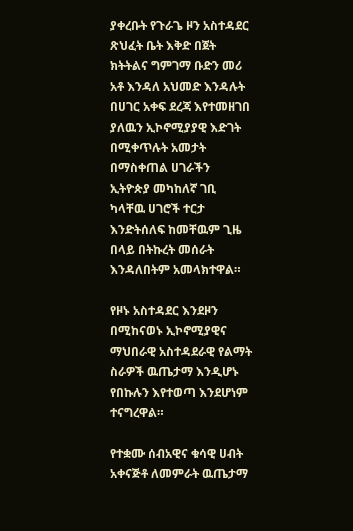ያቀረቡት የጉራጌ ዞን አስተዳደር ጽህፈት ቤት እቅድ በጀት ክትትልና ግምገማ ቡድን መሪ አቶ እንዳለ አህመድ እንዳሉት በሀገር አቀፍ ደረጃ እየተመዘገበ ያለዉን ኢኮኖሚያያዊ እድገት በሚቀጥሉት አመታት በማስቀጠል ሀገራችን ኢትዮጵያ መካከለኛ ገቢ ካላቸዉ ሀገሮች ተርታ እንድትሰለፍ ከመቸዉም ጊዜ በላይ በትኩረት መሰራት እንዳለበትም አመላክተዋል።

የዞኑ አስተዳደር እንደዞን በሚከናወኑ ኢኮኖሚያዊና ማህበራዊ አስተዳደራዊ የልማት ስራዎች ዉጤታማ እንዲሆኑ የበኩሉን እየተወጣ እንደሆነም ተናግረዋል።

የተቋሙ ሰብአዊና ቁሳዊ ሀብት አቀናጅቶ ለመምራት ዉጤታማ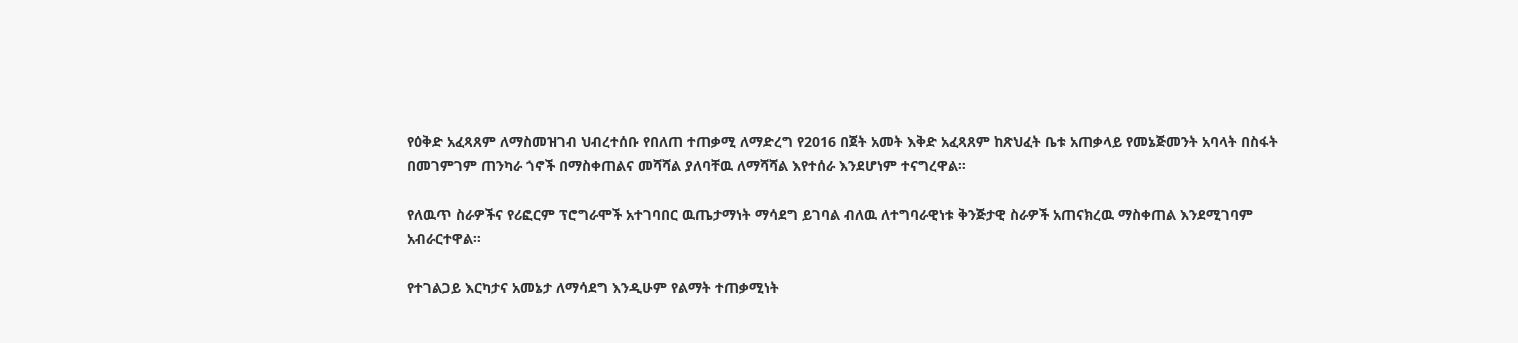የዕቅድ አፈጻጸም ለማስመዝገብ ህብረተሰቡ የበለጠ ተጠቃሚ ለማድረግ የ2016 በጀት አመት እቅድ አፈጻጸም ከጽህፈት ቤቱ አጠቃላይ የመኔጅመንት አባላት በስፋት በመገምገም ጠንካራ ጎኖች በማስቀጠልና መሻሻል ያለባቸዉ ለማሻሻል እየተሰራ እንደሆነም ተናግረዋል።

የለዉጥ ስራዎችና የሪፎርም ፕሮግራሞች አተገባበር ዉጤታማነት ማሳደግ ይገባል ብለዉ ለተግባራዊነቱ ቅንጅታዊ ስራዎች አጠናክረዉ ማስቀጠል እንደሚገባም አብራርተዋል።

የተገልጋይ እርካታና አመኔታ ለማሳደግ እንዲሁም የልማት ተጠቃሚነት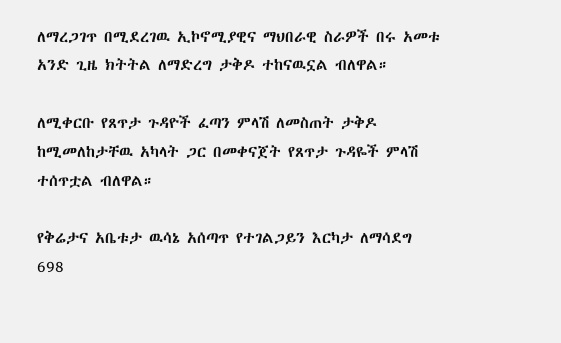ለማረጋገጥ በሚደረገዉ ኢኮኖሚያዊና ማህበራዊ ስራዎች በሩ አመቱ አንድ ጊዜ ክትትል ለማድረግ ታቅዶ ተከናዉኗል ብለዋል።

ለሚቀርቡ የጸጥታ ጉዳዮች ፈጣን ምላሽ ለመስጠት ታቅዶ ከሚመለከታቸዉ አካላት ጋር በመቀናጀት የጸጥታ ጉዳዬች ምላሽ ተሰጥቷል ብለዋል።

የቅሬታና አቤቱታ ዉሳኔ አሰጣጥ የተገልጋይን እርካታ ለማሳደግ 698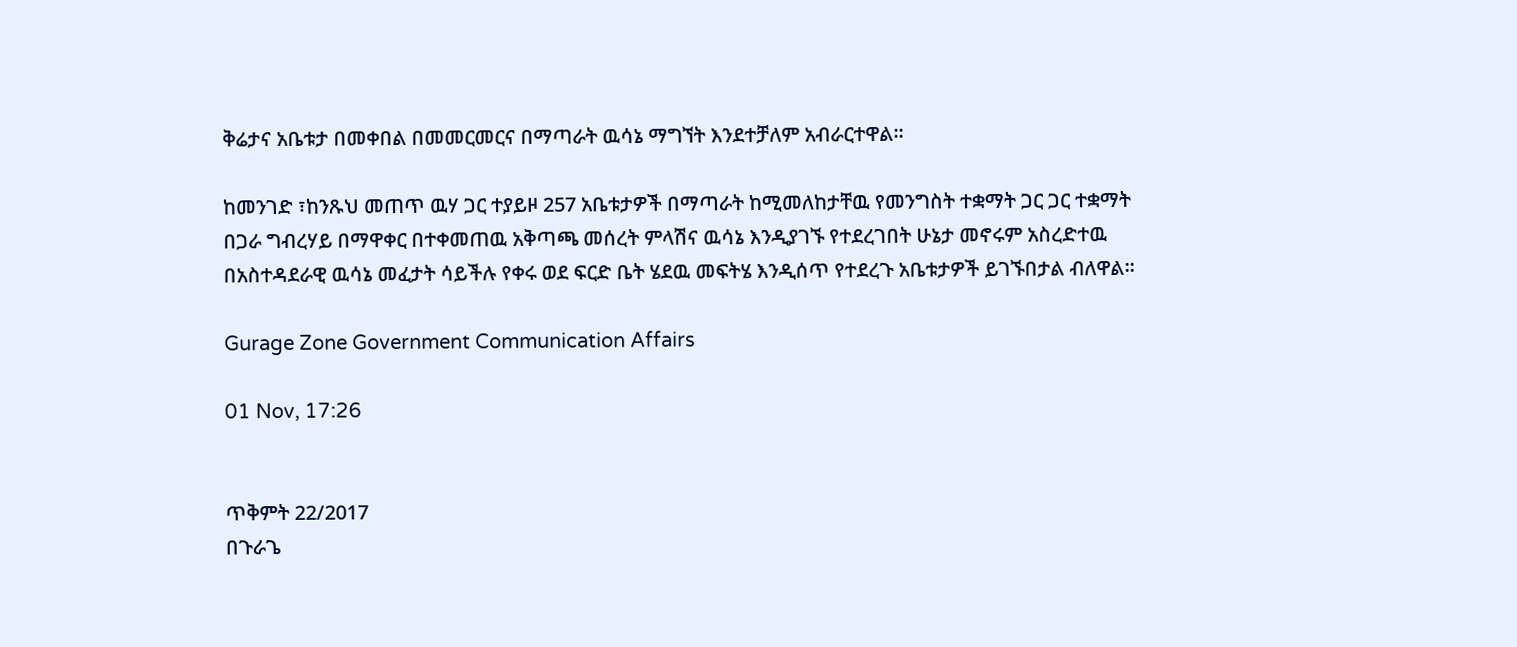ቅሬታና አቤቱታ በመቀበል በመመርመርና በማጣራት ዉሳኔ ማግኘት እንደተቻለም አብራርተዋል።

ከመንገድ ፣ከንጹህ መጠጥ ዉሃ ጋር ተያይዞ 257 አቤቱታዎች በማጣራት ከሚመለከታቸዉ የመንግስት ተቋማት ጋር ጋር ተቋማት በጋራ ግብረሃይ በማዋቀር በተቀመጠዉ አቅጣጫ መሰረት ምላሽና ዉሳኔ እንዲያገኙ የተደረገበት ሁኔታ መኖሩም አስረድተዉ በአስተዳደራዊ ዉሳኔ መፈታት ሳይችሉ የቀሩ ወደ ፍርድ ቤት ሄደዉ መፍትሄ እንዲሰጥ የተደረጉ አቤቱታዎች ይገኙበታል ብለዋል።

Gurage Zone Government Communication Affairs

01 Nov, 17:26


ጥቅምት 22/2017
በጉራጌ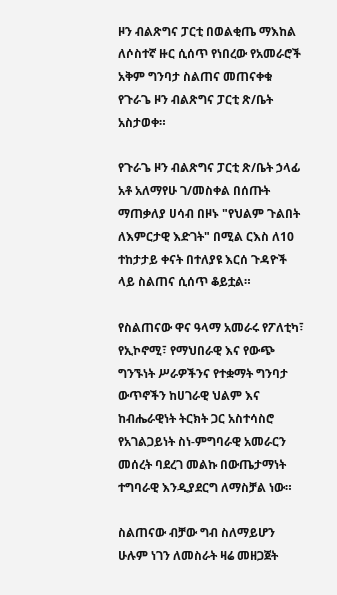ዞን ብልጽግና ፓርቲ በወልቂጤ ማእከል ለሶስተኛ ዙር ሲሰጥ የነበረው የአመራሮች አቅም ግንባታ ስልጠና መጠናቀቁ የጉራጌ ዞን ብልጽግና ፓርቲ ጽ/ቤት አስታወቀ።

የጉራጌ ዞን ብልጽግና ፓርቲ ጽ/ቤት ኃላፊ አቶ አለማየሁ ገ/መስቀል በሰጡት ማጠቃለያ ሀሳብ በዞኑ "የህልም ጉልበት ለእምርታዊ እድገት" በሚል ርእስ ለ10 ተከታታይ ቀናት በተለያዩ እርሰ ጉዳዮች ላይ ስልጠና ሲሰጥ ቆይቷል።

የስልጠናው ዋና ዓላማ አመራሩ የፖለቲካ፣ የኢኮኖሚ፣ የማህበራዊ እና የውጭ ግንኙነት ሥራዎችንና የተቋማት ግንባታ ውጥኖችን ከሀገራዊ ህልም እና ከብሔራዊነት ትርክት ጋር አስተሳስሮ የአገልጋይነት ስነ-ምግባራዊ አመራርን መሰረት ባደረገ መልኩ በውጤታማነት ተግባራዊ እንዲያደርግ ለማስቻል ነው።

ስልጠናው ብቻው ግብ ስለማይሆን ሁሉም ነገን ለመስራት ዛሬ መዘጋጀት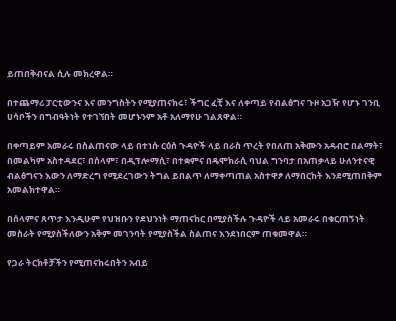ይጠበቅብናል ሲሉ መክረዋል።

በተጨማሪ ፓርቲውንና እና መንግስትን የሚያጠናክሩ፣ ችግር ፈቺ እና ለቀጣይ የብልፅግና ጉዞ አጋዥ የሆኑ ገንቢ ሀሳቦችን በግብዓትነት የተገኘበት መሆኑንም አቶ አለማየሁ ገልጸዋል።

በቀጣይም አመራሩ በስልጠናው ላይ በተነሱ ርዕሰ ጉዳዮች ላይ በራስ ጥረት የበለጠ አቅሙን አዳብሮ በልማት፣ በመልካም አስተዳደር፣ በሰላም፣ በዲፕሎማሲ፣ በተቋምና በዴሞክራሲ ባህል ግንባታ በአጠቃላይ ሁለንተናዊ ብልፅግናን እውን ለማድረግ የሚደረገውን ትግል ይበልጥ ለማቀጣጠል አስተዋፆ ለማበርከት እንደሚጠበቅም አመልክተዋል።

በሰላምና ጸጥታ እንዲሁም የህዝቡን የደህንነት ማጠናከር በሚያስችሉ ጉዳዮች ላይ አመራሩ በቁርጠኝነት መስራት የሚያስችለውን አቅም መገንባት የሚያስችል ስልጠና እንደነበርም ጠቁመዋል።

የጋራ ትርክቶቻችን የሚጠናከሩበትን አብይ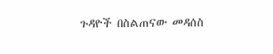ጉዳዮች በስልጠናው መዳሰስ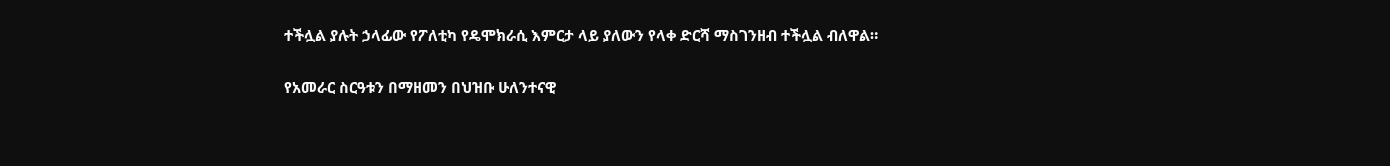ተችሏል ያሉት ኃላፊው የፖለቲካ የዴሞክራሲ እምርታ ላይ ያለውን የላቀ ድርሻ ማስገንዘብ ተችሏል ብለዋል።

የአመራር ስርዓቱን በማዘመን በህዝቡ ሁለንተናዊ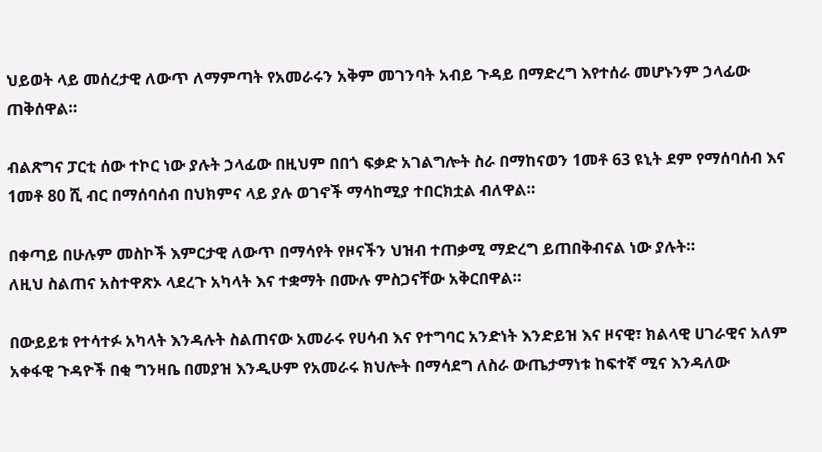ህይወት ላይ መሰረታዊ ለውጥ ለማምጣት የአመራሩን አቅም መገንባት አብይ ጉዳይ በማድረግ እየተሰራ መሆኑንም ኃላፊው ጠቅሰዋል።

ብልጽግና ፓርቲ ሰው ተኮር ነው ያሉት ኃላፊው በዚህም በበጎ ፍቃድ አገልግሎት ስራ በማከናወን 1መቶ 63 ዩኒት ደም የማሰባሰብ እና 1መቶ 80 ሺ ብር በማሰባሰብ በህክምና ላይ ያሉ ወገኖች ማሳከሚያ ተበርክቷል ብለዋል።

በቀጣይ በሁሉም መስኮች እምርታዊ ለውጥ በማሳየት የዞናችን ህዝብ ተጠቃሚ ማድረግ ይጠበቅብናል ነው ያሉት።
ለዚህ ስልጠና አስተዋጽኦ ላደረጉ አካላት እና ተቋማት በሙሉ ምስጋናቸው አቅርበዋል።

በውይይቱ የተሳተፉ አካላት እንዳሉት ስልጠናው አመራሩ የሀሳብ እና የተግባር አንድነት እንድይዝ እና ዞናዊ፣ ክልላዊ ሀገራዊና አለም አቀፋዊ ጉዳዮች በቂ ግንዛቤ በመያዝ እንዲሁም የአመራሩ ክህሎት በማሳደግ ለስራ ውጤታማነቱ ከፍተኛ ሚና እንዳለው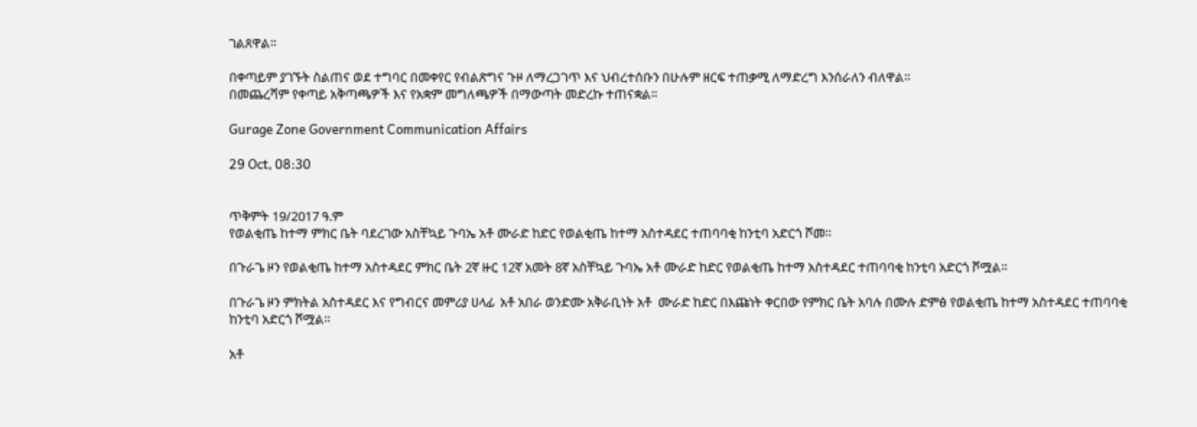ገልጸዋል።

በቀጣይም ያገኙት ስልጠና ወደ ተግባር በመቀየር የብልጽግና ጉዞ ለማረጋገጥ እና ህብረተሰቡን በሁሉም ዘርፍ ተጠቃሚ ለማድረግ እንሰራለን ብለዋል።
በመጨረሻም የቀጣይ አቅጣጫዎች እና የአቋም መግለጫዎች በማውጣት መድረኩ ተጠናቋል።

Gurage Zone Government Communication Affairs

29 Oct, 08:30


ጥቅምት 19/2017 ዓ.ም
የወልቂጤ ከተማ ምክር ቤት ባደረገው አስቸኳይ ጉባኤ አቶ ሙራድ ከድር የወልቂጤ ከተማ አስተዳደር ተጠባባቂ ከንቲባ አድርጎ ሾመ።

በጉራጌ ዞን የወልቂጤ ከተማ አስተዳደር ምክር ቤት 2ኛ ዙር 12ኛ አመት 8ኛ አስቸኳይ ጉባኤ አቶ ሙራድ ከድር የወልቂጤ ከተማ አስተዳደር ተጠባባቂ ከንቲባ አድርጎ ሾሟል።

በጉራጌ ዞን ምክትል አስተዳደር እና የግብርና መምሪያ ሀላፊ  አቶ አበራ ወንድሙ አቅራቢነት አቶ  ሙራድ ከድር በእጩነት ቀርበው የምክር ቤት አባሉ በሙሉ ድምፅ የወልቂጤ ከተማ አስተዳደር ተጠባባቂ ከንቲባ አድርጎ ሾሟል።

አቶ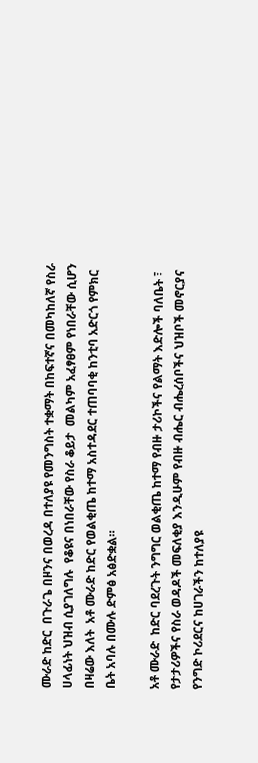ሙራድ ከድር  በጉራጌ በዞንና በወረዳ በተለያዩ የመንግስት ተቋማት በከፍተኛና በመካከለኛ የስራ ሀላፊነት ህዝብ ሲያገለግሉ  የቆዩና በነበራቸው የስራ ቆይታ  መልካም አፈፃፀም የነበራቸው ሲሆን በዛሬው እለት  አቶ ሙራድ ከድር የወልቂጤ ከተማ አስተዳደር ተጠባባቂ ከንቲባ አድርጎ የምክር ቤት አባሉ በሙሉ ድምፅ አፅድቋል።

አቶ ሙራድ  ከድር ባደረጉት ንግግር ወልቂጤ ከተማ የብዙ ታሪኮችና የልማት እድሎች ባለቤት ፣ የታታሪዎችና የስራ ወዳዶች መፍለቂያ እንዲሁም የብዙ ብሔር ብሔረሰቦችና ህዝቦች መኖርያና የንግድ ኮሪደርና ከሀገራችን ከተለያዩ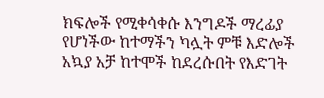ክፍሎች የሚቀሳቀሱ እንግዶች ማረፊያ የሆነችው ከተማችን ካሏት ምቹ እድሎች አኳያ አቻ ከተሞች ከደረሱበት የእድገት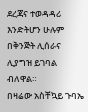ደረጃና ተወዳዳሪ እንድትሆን ሁሉም በቅንጅት ሊሰራና ሊያግዝ ይገባል ብለዋል።
በዛሬው አስቸኳይ ጉባኤ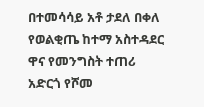በተመሳሳይ አቶ ታደለ በቀለ  የወልቂጤ ከተማ አስተዳደር ዋና የመንግስት ተጠሪ አድርጎ የሾመ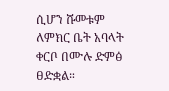ሲሆን ሹመቱም ለምክር ቤት አባላት ቀርቦ በሙሉ ድምፅ ፀድቋል።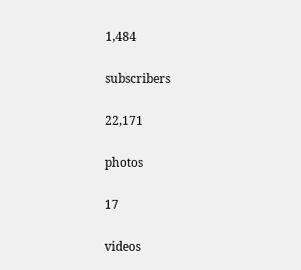1,484

subscribers

22,171

photos

17

videos